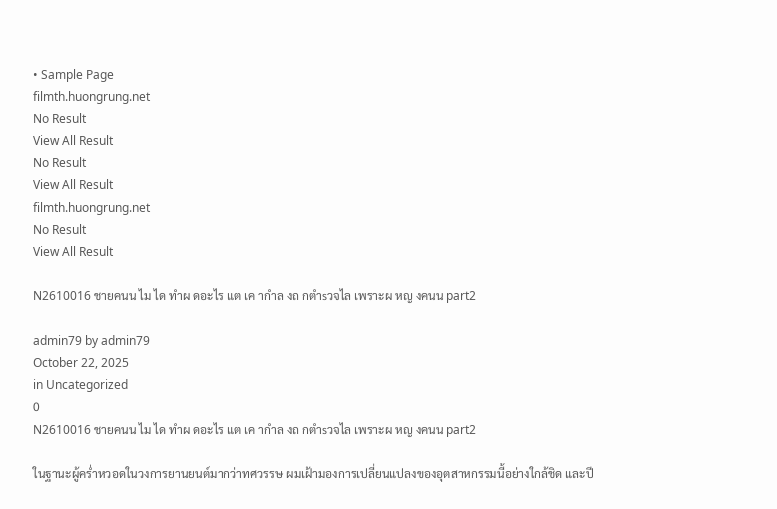• Sample Page
filmth.huongrung.net
No Result
View All Result
No Result
View All Result
filmth.huongrung.net
No Result
View All Result

N2610016 ชายคนน ไม ได ทำผ ดอะไร แต เค ากำล งถ กตำsวจไล เพราะผ หญ งคนน part2

admin79 by admin79
October 22, 2025
in Uncategorized
0
N2610016 ชายคนน ไม ได ทำผ ดอะไร แต เค ากำล งถ กตำsวจไล เพราะผ หญ งคนน part2

ในฐานะผู้คร่ำหวอดในวงการยานยนต์มากว่าทศวรรษ ผมเฝ้ามองการเปลี่ยนแปลงของอุตสาหกรรมนี้อย่างใกล้ชิด และปี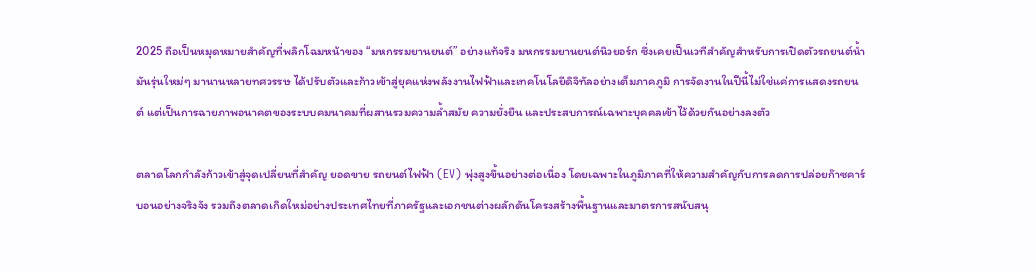2025 ถือเป็นหมุดหมายสำคัญที่พลิกโฉมหน้าของ “มหกรรมยานยนต์” อย่างแท้จริง มหกรรมยานยนต์นิวยอร์ก ซึ่งเคยเป็นเวทีสำคัญสำหรับการเปิดตัวรถยนต์น้ำมันรุ่นใหม่ๆ มานานหลายทศวรรษ ได้ปรับตัวและก้าวเข้าสู่ยุคแห่งพลังงานไฟฟ้าและเทคโนโลยีดิจิทัลอย่างเต็มภาคภูมิ การจัดงานในปีนี้ไม่ใช่แค่การแสดงรถยนต์ แต่เป็นการฉายภาพอนาคตของระบบคมนาคมที่ผสานรวมความล้ำสมัย ความยั่งยืน และประสบการณ์เฉพาะบุคคลเข้าไว้ด้วยกันอย่างลงตัว

ตลาดโลกกำลังก้าวเข้าสู่จุดเปลี่ยนที่สำคัญ ยอดขาย รถยนต์ไฟฟ้า (EV) พุ่งสูงขึ้นอย่างต่อเนื่อง โดยเฉพาะในภูมิภาคที่ให้ความสำคัญกับการลดการปล่อยก๊าซคาร์บอนอย่างจริงจัง รวมถึงตลาดเกิดใหม่อย่างประเทศไทยที่ภาครัฐและเอกชนต่างผลักดันโครงสร้างพื้นฐานและมาตรการสนับสนุ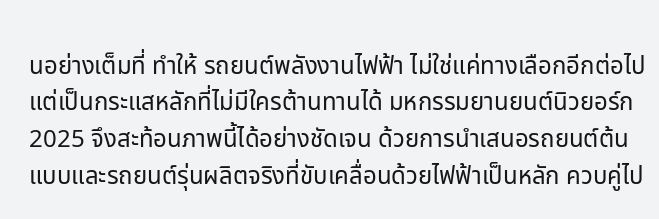นอย่างเต็มที่ ทำให้ รถยนต์พลังงานไฟฟ้า ไม่ใช่แค่ทางเลือกอีกต่อไป แต่เป็นกระแสหลักที่ไม่มีใครต้านทานได้ มหกรรมยานยนต์นิวยอร์ก 2025 จึงสะท้อนภาพนี้ได้อย่างชัดเจน ด้วยการนำเสนอรถยนต์ต้นแบบและรถยนต์รุ่นผลิตจริงที่ขับเคลื่อนด้วยไฟฟ้าเป็นหลัก ควบคู่ไป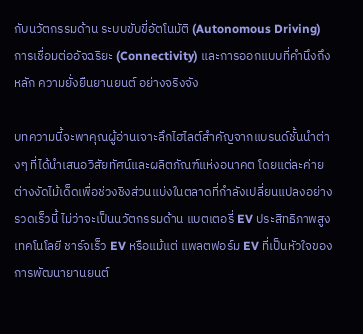กับนวัตกรรมด้าน ระบบขับขี่อัตโนมัติ (Autonomous Driving) การเชื่อมต่ออัจฉริยะ (Connectivity) และการออกแบบที่คำนึงถึงหลัก ความยั่งยืนยานยนต์ อย่างจริงจัง

บทความนี้จะพาคุณผู้อ่านเจาะลึกไฮไลต์สำคัญจากแบรนด์ชั้นนำต่างๆ ที่ได้นำเสนอวิสัยทัศน์และผลิตภัณฑ์แห่งอนาคต โดยแต่ละค่ายต่างงัดไม้เด็ดเพื่อช่วงชิงส่วนแบ่งในตลาดที่กำลังเปลี่ยนแปลงอย่างรวดเร็วนี้ ไม่ว่าจะเป็นนวัตกรรมด้าน แบตเตอรี่ EV ประสิทธิภาพสูง เทคโนโลยี ชาร์จเร็ว EV หรือแม้แต่ แพลตฟอร์ม EV ที่เป็นหัวใจของการพัฒนายานยนต์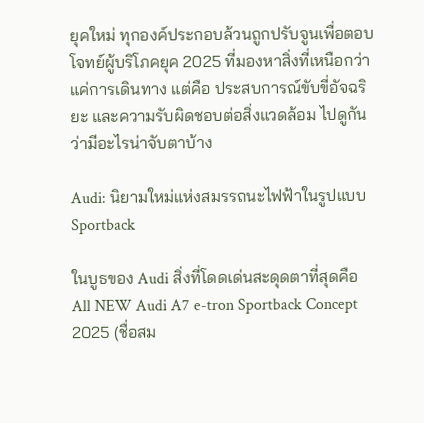ยุคใหม่ ทุกองค์ประกอบล้วนถูกปรับจูนเพื่อตอบโจทย์ผู้บริโภคยุค 2025 ที่มองหาสิ่งที่เหนือกว่าแค่การเดินทาง แต่คือ ประสบการณ์ขับขี่อัจฉริยะ และความรับผิดชอบต่อสิ่งแวดล้อม ไปดูกันว่ามีอะไรน่าจับตาบ้าง

Audi: นิยามใหม่แห่งสมรรถนะไฟฟ้าในรูปแบบ Sportback

ในบูธของ Audi สิ่งที่โดดเด่นสะดุดตาที่สุดคือ All NEW Audi A7 e-tron Sportback Concept 2025 (ชื่อสม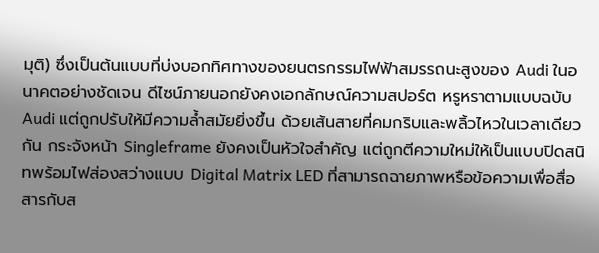มุติ) ซึ่งเป็นต้นแบบที่บ่งบอกทิศทางของยนตรกรรมไฟฟ้าสมรรถนะสูงของ Audi ในอนาคตอย่างชัดเจน ดีไซน์ภายนอกยังคงเอกลักษณ์ความสปอร์ต หรูหราตามแบบฉบับ Audi แต่ถูกปรับให้มีความล้ำสมัยยิ่งขึ้น ด้วยเส้นสายที่คมกริบและพลิ้วไหวในเวลาเดียวกัน กระจังหน้า Singleframe ยังคงเป็นหัวใจสำคัญ แต่ถูกตีความใหม่ให้เป็นแบบปิดสนิทพร้อมไฟส่องสว่างแบบ Digital Matrix LED ที่สามารถฉายภาพหรือข้อความเพื่อสื่อสารกับส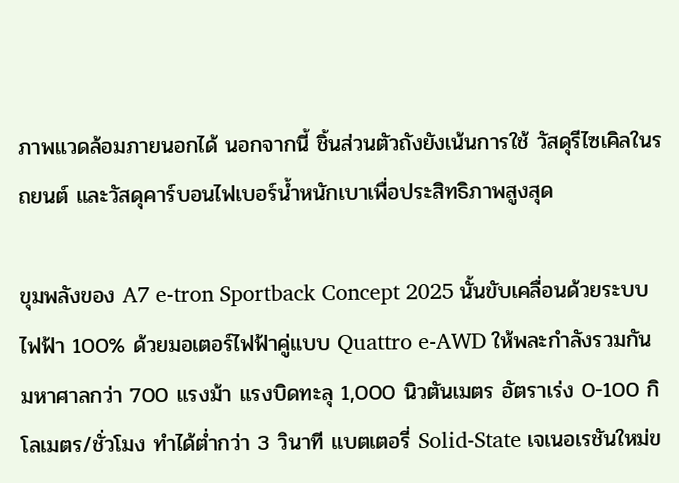ภาพแวดล้อมภายนอกได้ นอกจากนี้ ชิ้นส่วนตัวถังยังเน้นการใช้ วัสดุรีไซเคิลในรถยนต์ และวัสดุคาร์บอนไฟเบอร์น้ำหนักเบาเพื่อประสิทธิภาพสูงสุด

ขุมพลังของ A7 e-tron Sportback Concept 2025 นั้นขับเคลื่อนด้วยระบบไฟฟ้า 100% ด้วยมอเตอร์ไฟฟ้าคู่แบบ Quattro e-AWD ให้พละกำลังรวมกันมหาศาลกว่า 700 แรงม้า แรงบิดทะลุ 1,000 นิวตันเมตร อัตราเร่ง 0-100 กิโลเมตร/ชั่วโมง ทำได้ต่ำกว่า 3 วินาที แบตเตอรี่ Solid-State เจเนอเรชันใหม่ข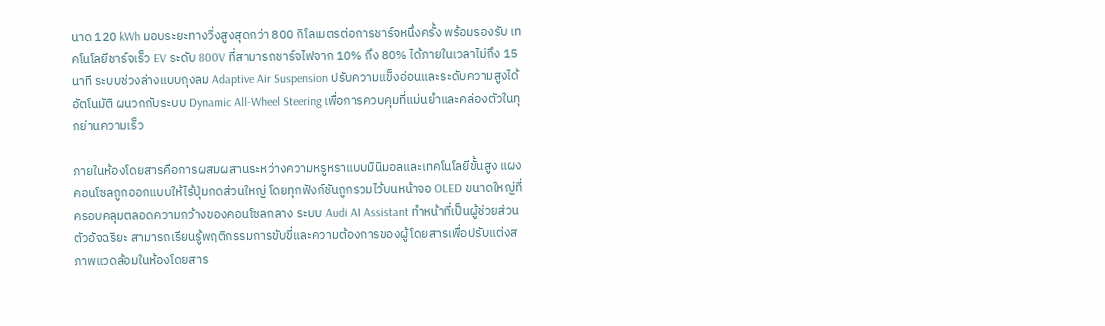นาด 120 kWh มอบระยะทางวิ่งสูงสุดกว่า 800 กิโลเมตรต่อการชาร์จหนึ่งครั้ง พร้อมรองรับ เทคโนโลยีชาร์จเร็ว EV ระดับ 800V ที่สามารถชาร์จไฟจาก 10% ถึง 80% ได้ภายในเวลาไม่ถึง 15 นาที ระบบช่วงล่างแบบถุงลม Adaptive Air Suspension ปรับความแข็งอ่อนและระดับความสูงได้อัตโนมัติ ผนวกกับระบบ Dynamic All-Wheel Steering เพื่อการควบคุมที่แม่นยำและคล่องตัวในทุกย่านความเร็ว

ภายในห้องโดยสารคือการผสมผสานระหว่างความหรูหราแบบมินิมอลและเทคโนโลยีขั้นสูง แผงคอนโซลถูกออกแบบให้ไร้ปุ่มกดส่วนใหญ่ โดยทุกฟังก์ชันถูกรวมไว้บนหน้าจอ OLED ขนาดใหญ่ที่ครอบคลุมตลอดความกว้างของคอนโซลกลาง ระบบ Audi AI Assistant ทำหน้าที่เป็นผู้ช่วยส่วนตัวอัจฉริยะ สามารถเรียนรู้พฤติกรรมการขับขี่และความต้องการของผู้โดยสารเพื่อปรับแต่งสภาพแวดล้อมในห้องโดยสาร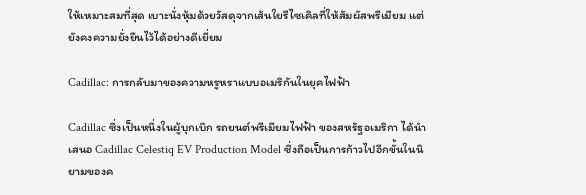ให้เหมาะสมที่สุด เบาะนั่งหุ้มด้วยวัสดุจากเส้นใยรีไซเคิลที่ให้สัมผัสพรีเมียม แต่ยังคงความยั่งยืนไว้ได้อย่างดีเยี่ยม

Cadillac: การกลับมาของความหรูหราแบบอเมริกันในยุคไฟฟ้า

Cadillac ซึ่งเป็นหนึ่งในผู้บุกเบิก รถยนต์พรีเมียมไฟฟ้า ของสหรัฐอเมริกา ได้นำเสนอ Cadillac Celestiq EV Production Model ซึ่งถือเป็นการก้าวไปอีกขั้นในนิยามของค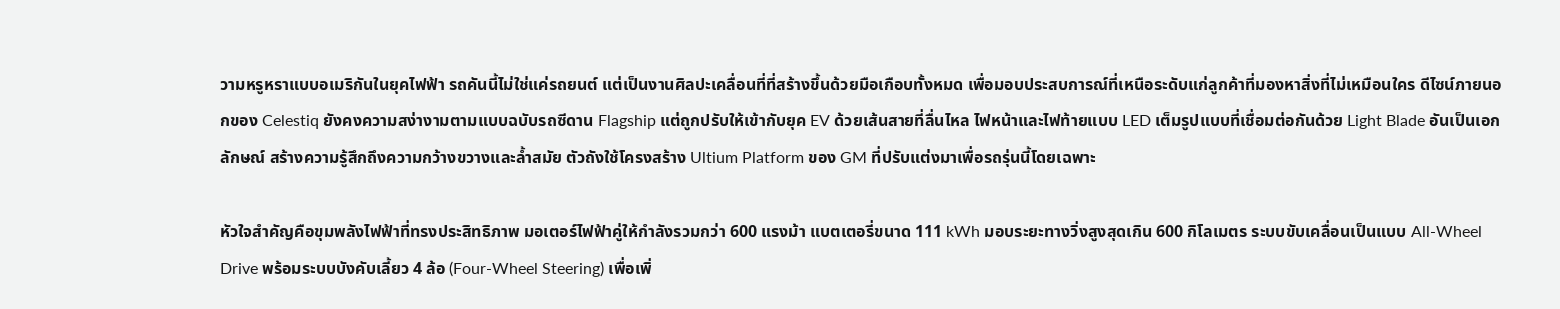วามหรูหราแบบอเมริกันในยุคไฟฟ้า รถคันนี้ไม่ใช่แค่รถยนต์ แต่เป็นงานศิลปะเคลื่อนที่ที่สร้างขึ้นด้วยมือเกือบทั้งหมด เพื่อมอบประสบการณ์ที่เหนือระดับแก่ลูกค้าที่มองหาสิ่งที่ไม่เหมือนใคร ดีไซน์ภายนอกของ Celestiq ยังคงความสง่างามตามแบบฉบับรถซีดาน Flagship แต่ถูกปรับให้เข้ากับยุค EV ด้วยเส้นสายที่ลื่นไหล ไฟหน้าและไฟท้ายแบบ LED เต็มรูปแบบที่เชื่อมต่อกันด้วย Light Blade อันเป็นเอกลักษณ์ สร้างความรู้สึกถึงความกว้างขวางและล้ำสมัย ตัวถังใช้โครงสร้าง Ultium Platform ของ GM ที่ปรับแต่งมาเพื่อรถรุ่นนี้โดยเฉพาะ

หัวใจสำคัญคือขุมพลังไฟฟ้าที่ทรงประสิทธิภาพ มอเตอร์ไฟฟ้าคู่ให้กำลังรวมกว่า 600 แรงม้า แบตเตอรี่ขนาด 111 kWh มอบระยะทางวิ่งสูงสุดเกิน 600 กิโลเมตร ระบบขับเคลื่อนเป็นแบบ All-Wheel Drive พร้อมระบบบังคับเลี้ยว 4 ล้อ (Four-Wheel Steering) เพื่อเพิ่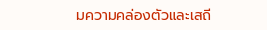มความคล่องตัวและเสถี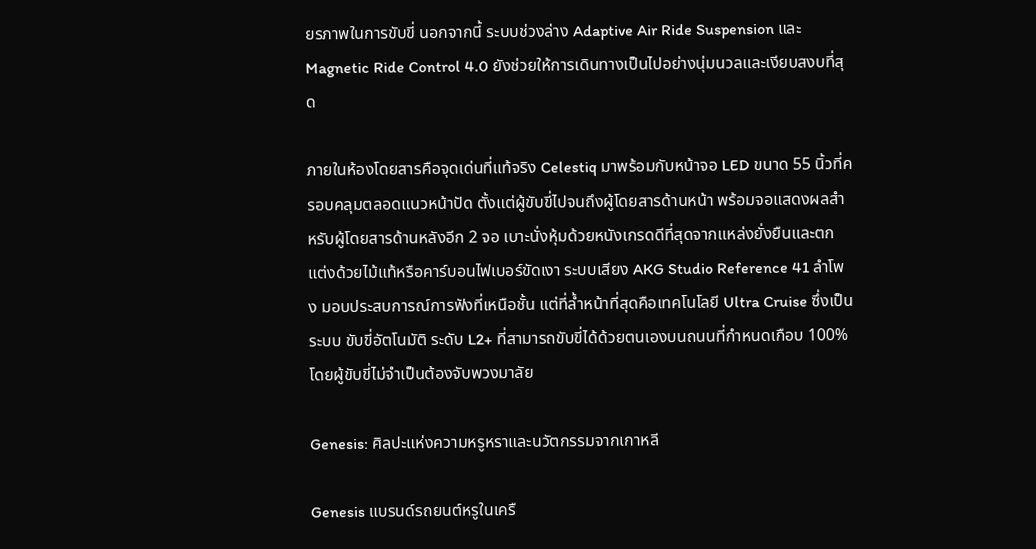ยรภาพในการขับขี่ นอกจากนี้ ระบบช่วงล่าง Adaptive Air Ride Suspension และ Magnetic Ride Control 4.0 ยังช่วยให้การเดินทางเป็นไปอย่างนุ่มนวลและเงียบสงบที่สุด

ภายในห้องโดยสารคือจุดเด่นที่แท้จริง Celestiq มาพร้อมกับหน้าจอ LED ขนาด 55 นิ้วที่ครอบคลุมตลอดแนวหน้าปัด ตั้งแต่ผู้ขับขี่ไปจนถึงผู้โดยสารด้านหน้า พร้อมจอแสดงผลสำหรับผู้โดยสารด้านหลังอีก 2 จอ เบาะนั่งหุ้มด้วยหนังเกรดดีที่สุดจากแหล่งยั่งยืนและตกแต่งด้วยไม้แท้หรือคาร์บอนไฟเบอร์ขัดเงา ระบบเสียง AKG Studio Reference 41 ลำโพง มอบประสบการณ์การฟังที่เหนือชั้น แต่ที่ล้ำหน้าที่สุดคือเทคโนโลยี Ultra Cruise ซึ่งเป็นระบบ ขับขี่อัตโนมัติ ระดับ L2+ ที่สามารถขับขี่ได้ด้วยตนเองบนถนนที่กำหนดเกือบ 100% โดยผู้ขับขี่ไม่จำเป็นต้องจับพวงมาลัย

Genesis: ศิลปะแห่งความหรูหราและนวัตกรรมจากเกาหลี

Genesis แบรนด์รถยนต์หรูในเครื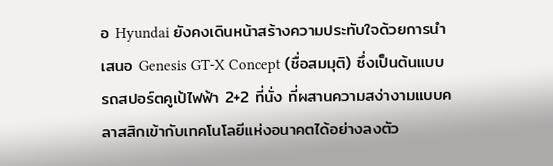อ Hyundai ยังคงเดินหน้าสร้างความประทับใจด้วยการนำเสนอ Genesis GT-X Concept (ชื่อสมมุติ) ซึ่งเป็นต้นแบบรถสปอร์ตคูเป้ไฟฟ้า 2+2 ที่นั่ง ที่ผสานความสง่างามแบบคลาสสิกเข้ากับเทคโนโลยีแห่งอนาคตได้อย่างลงตัว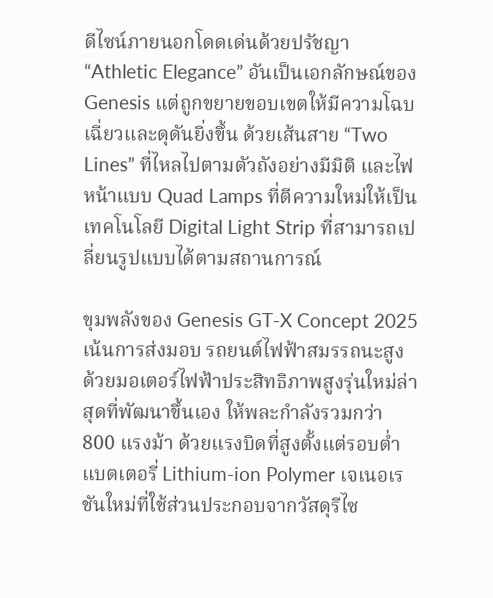ดีไซน์ภายนอกโดดเด่นด้วยปรัชญา “Athletic Elegance” อันเป็นเอกลักษณ์ของ Genesis แต่ถูกขยายขอบเขตให้มีความโฉบเฉี่ยวและดุดันยิ่งขึ้น ด้วยเส้นสาย “Two Lines” ที่ไหลไปตามตัวถังอย่างมีมิติ และไฟหน้าแบบ Quad Lamps ที่ตีความใหม่ให้เป็นเทคโนโลยี Digital Light Strip ที่สามารถเปลี่ยนรูปแบบได้ตามสถานการณ์

ขุมพลังของ Genesis GT-X Concept 2025 เน้นการส่งมอบ รถยนต์ไฟฟ้าสมรรถนะสูง ด้วยมอเตอร์ไฟฟ้าประสิทธิภาพสูงรุ่นใหม่ล่าสุดที่พัฒนาขึ้นเอง ให้พละกำลังรวมกว่า 800 แรงม้า ด้วยแรงบิดที่สูงตั้งแต่รอบต่ำ แบตเตอรี่ Lithium-ion Polymer เจเนอเรชันใหม่ที่ใช้ส่วนประกอบจากวัสดุรีไซ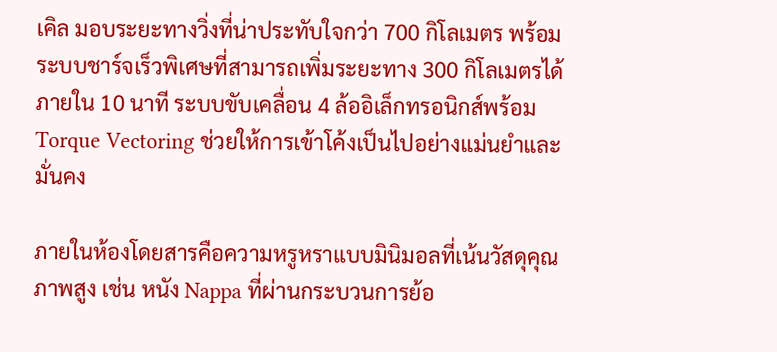เคิล มอบระยะทางวิ่งที่น่าประทับใจกว่า 700 กิโลเมตร พร้อมระบบชาร์จเร็วพิเศษที่สามารถเพิ่มระยะทาง 300 กิโลเมตรได้ภายใน 10 นาที ระบบขับเคลื่อน 4 ล้ออิเล็กทรอนิกส์พร้อม Torque Vectoring ช่วยให้การเข้าโค้งเป็นไปอย่างแม่นยำและมั่นคง

ภายในห้องโดยสารคือความหรูหราแบบมินิมอลที่เน้นวัสดุคุณภาพสูง เช่น หนัง Nappa ที่ผ่านกระบวนการย้อ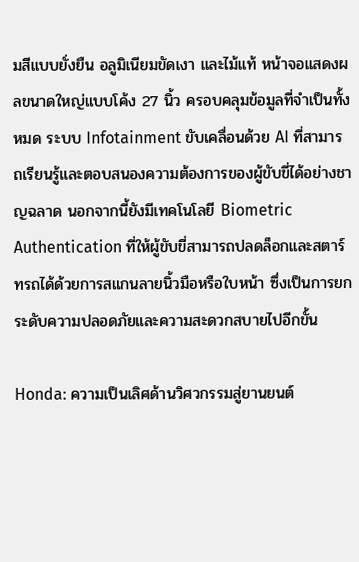มสีแบบยั่งยืน อลูมิเนียมขัดเงา และไม้แท้ หน้าจอแสดงผลขนาดใหญ่แบบโค้ง 27 นิ้ว ครอบคลุมข้อมูลที่จำเป็นทั้งหมด ระบบ Infotainment ขับเคลื่อนด้วย AI ที่สามารถเรียนรู้และตอบสนองความต้องการของผู้ขับขี่ได้อย่างชาญฉลาด นอกจากนี้ยังมีเทคโนโลยี Biometric Authentication ที่ให้ผู้ขับขี่สามารถปลดล็อกและสตาร์ทรถได้ด้วยการสแกนลายนิ้วมือหรือใบหน้า ซึ่งเป็นการยกระดับความปลอดภัยและความสะดวกสบายไปอีกขั้น

Honda: ความเป็นเลิศด้านวิศวกรรมสู่ยานยนต์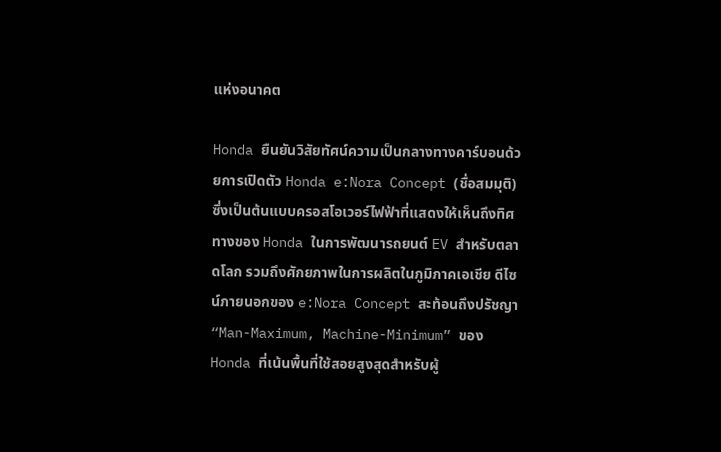แห่งอนาคต

Honda ยืนยันวิสัยทัศน์ความเป็นกลางทางคาร์บอนด้วยการเปิดตัว Honda e:Nora Concept (ชื่อสมมุติ) ซึ่งเป็นต้นแบบครอสโอเวอร์ไฟฟ้าที่แสดงให้เห็นถึงทิศทางของ Honda ในการพัฒนารถยนต์ EV สำหรับตลาดโลก รวมถึงศักยภาพในการผลิตในภูมิภาคเอเชีย ดีไซน์ภายนอกของ e:Nora Concept สะท้อนถึงปรัชญา “Man-Maximum, Machine-Minimum” ของ Honda ที่เน้นพื้นที่ใช้สอยสูงสุดสำหรับผู้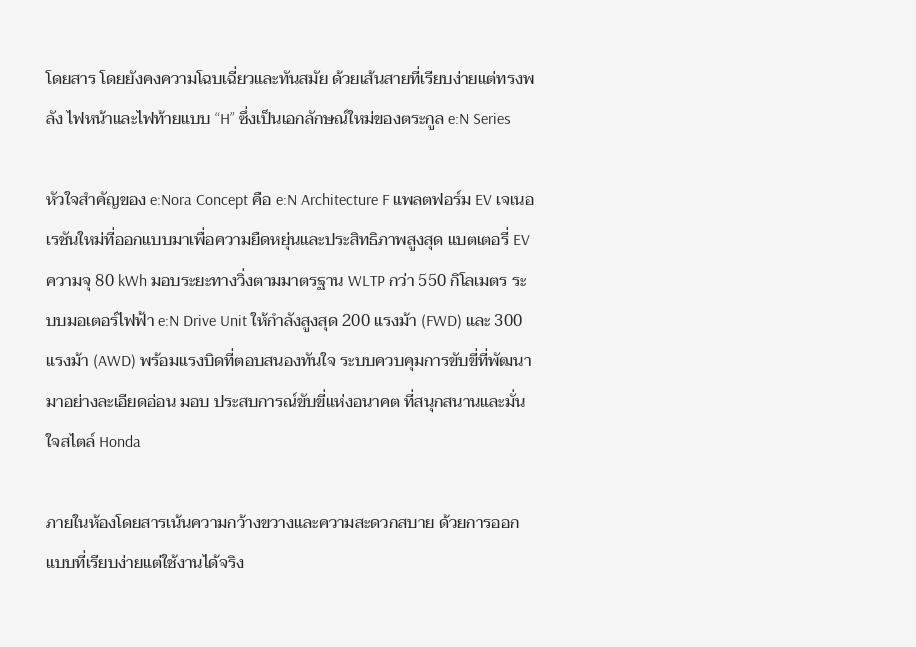โดยสาร โดยยังคงความโฉบเฉี่ยวและทันสมัย ด้วยเส้นสายที่เรียบง่ายแต่ทรงพลัง ไฟหน้าและไฟท้ายแบบ “H” ซึ่งเป็นเอกลักษณ์ใหม่ของตระกูล e:N Series

หัวใจสำคัญของ e:Nora Concept คือ e:N Architecture F แพลตฟอร์ม EV เจเนอเรชันใหม่ที่ออกแบบมาเพื่อความยืดหยุ่นและประสิทธิภาพสูงสุด แบตเตอรี่ EV ความจุ 80 kWh มอบระยะทางวิ่งตามมาตรฐาน WLTP กว่า 550 กิโลเมตร ระบบมอเตอร์ไฟฟ้า e:N Drive Unit ให้กำลังสูงสุด 200 แรงม้า (FWD) และ 300 แรงม้า (AWD) พร้อมแรงบิดที่ตอบสนองทันใจ ระบบควบคุมการขับขี่ที่พัฒนามาอย่างละเอียดอ่อน มอบ ประสบการณ์ขับขี่แห่งอนาคต ที่สนุกสนานและมั่นใจสไตล์ Honda

ภายในห้องโดยสารเน้นความกว้างขวางและความสะดวกสบาย ด้วยการออกแบบที่เรียบง่ายแต่ใช้งานได้จริง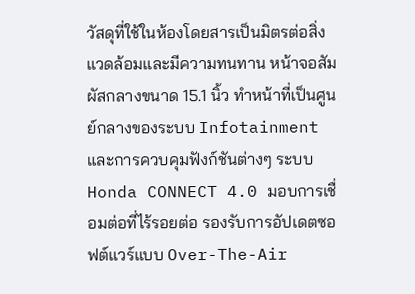วัสดุที่ใช้ในห้องโดยสารเป็นมิตรต่อสิ่งแวดล้อมและมีความทนทาน หน้าจอสัมผัสกลางขนาด 15.1 นิ้ว ทำหน้าที่เป็นศูนย์กลางของระบบ Infotainment และการควบคุมฟังก์ชันต่างๆ ระบบ Honda CONNECT 4.0 มอบการเชื่อมต่อที่ไร้รอยต่อ รองรับการอัปเดตซอฟต์แวร์แบบ Over-The-Air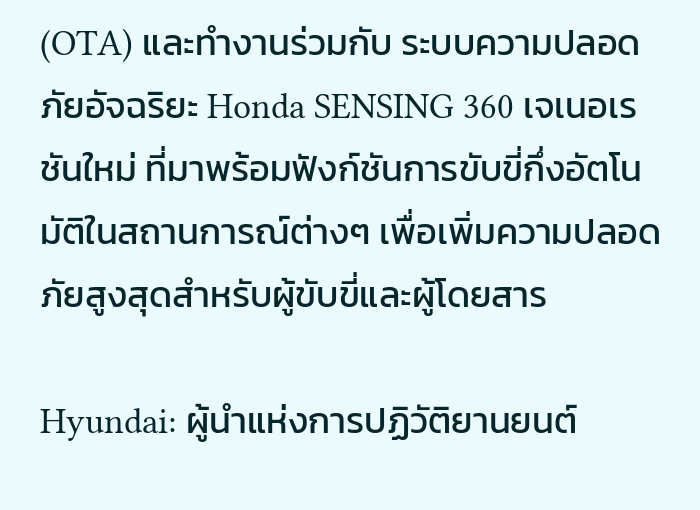(OTA) และทำงานร่วมกับ ระบบความปลอดภัยอัจฉริยะ Honda SENSING 360 เจเนอเรชันใหม่ ที่มาพร้อมฟังก์ชันการขับขี่กึ่งอัตโนมัติในสถานการณ์ต่างๆ เพื่อเพิ่มความปลอดภัยสูงสุดสำหรับผู้ขับขี่และผู้โดยสาร

Hyundai: ผู้นำแห่งการปฏิวัติยานยนต์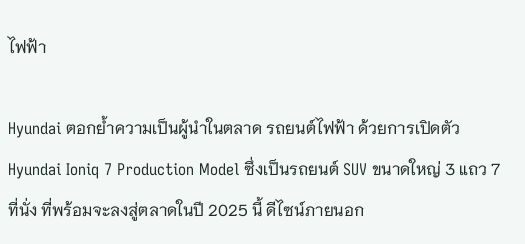ไฟฟ้า

Hyundai ตอกย้ำความเป็นผู้นำในตลาด รถยนต์ไฟฟ้า ด้วยการเปิดตัว Hyundai Ioniq 7 Production Model ซึ่งเป็นรถยนต์ SUV ขนาดใหญ่ 3 แถว 7 ที่นั่ง ที่พร้อมจะลงสู่ตลาดในปี 2025 นี้ ดีไซน์ภายนอก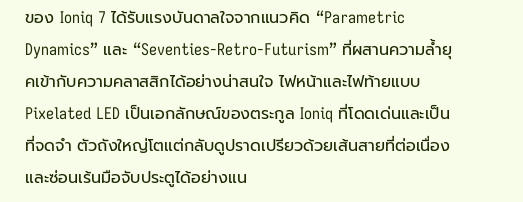ของ Ioniq 7 ได้รับแรงบันดาลใจจากแนวคิด “Parametric Dynamics” และ “Seventies-Retro-Futurism” ที่ผสานความล้ำยุคเข้ากับความคลาสสิกได้อย่างน่าสนใจ ไฟหน้าและไฟท้ายแบบ Pixelated LED เป็นเอกลักษณ์ของตระกูล Ioniq ที่โดดเด่นและเป็นที่จดจำ ตัวถังใหญ่โตแต่กลับดูปราดเปรียวด้วยเส้นสายที่ต่อเนื่องและซ่อนเร้นมือจับประตูได้อย่างแน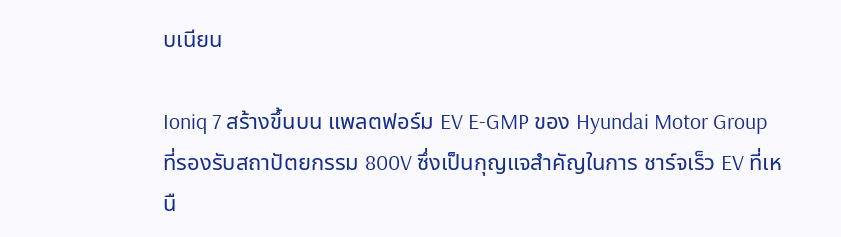บเนียน

Ioniq 7 สร้างขึ้นบน แพลตฟอร์ม EV E-GMP ของ Hyundai Motor Group ที่รองรับสถาปัตยกรรม 800V ซึ่งเป็นกุญแจสำคัญในการ ชาร์จเร็ว EV ที่เหนื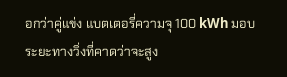อกว่าคู่แข่ง แบตเตอรี่ความจุ 100 kWh มอบระยะทางวิ่งที่คาดว่าจะสูง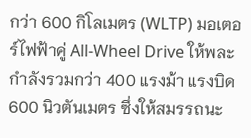กว่า 600 กิโลเมตร (WLTP) มอเตอร์ไฟฟ้าคู่ All-Wheel Drive ให้พละกำลังรวมกว่า 400 แรงม้า แรงบิด 600 นิวตันเมตร ซึ่งให้สมรรถนะ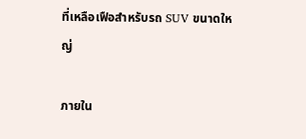ที่เหลือเฟือสำหรับรถ SUV ขนาดใหญ่

ภายใน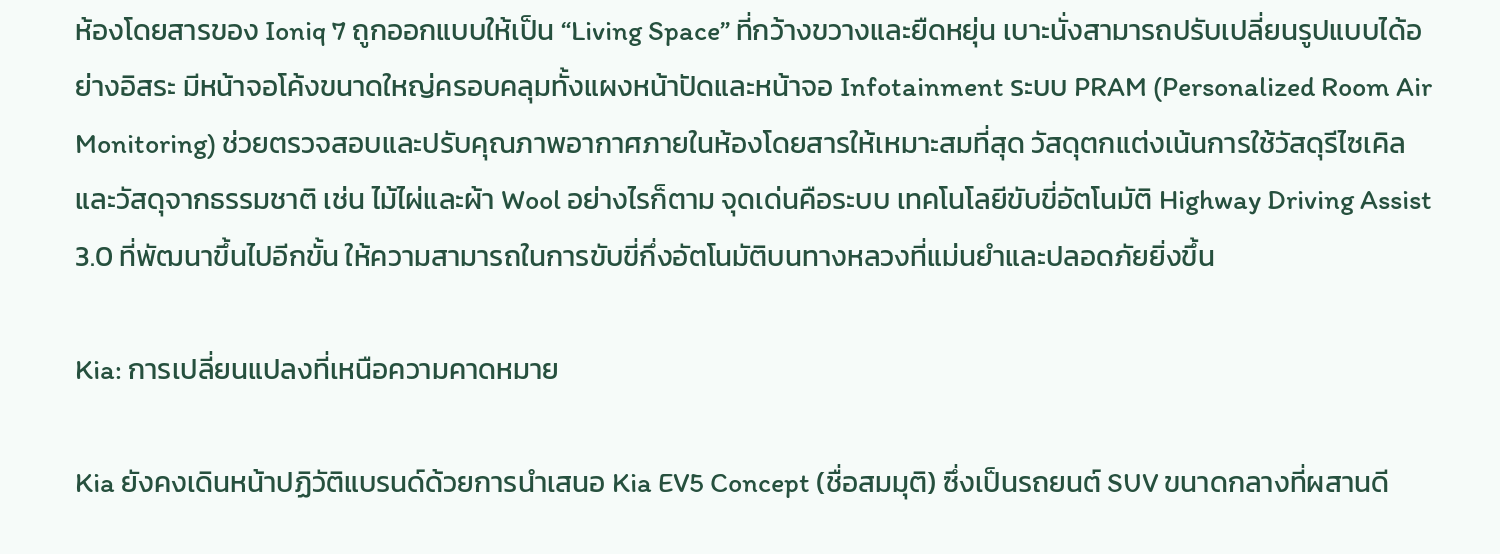ห้องโดยสารของ Ioniq 7 ถูกออกแบบให้เป็น “Living Space” ที่กว้างขวางและยืดหยุ่น เบาะนั่งสามารถปรับเปลี่ยนรูปแบบได้อย่างอิสระ มีหน้าจอโค้งขนาดใหญ่ครอบคลุมทั้งแผงหน้าปัดและหน้าจอ Infotainment ระบบ PRAM (Personalized Room Air Monitoring) ช่วยตรวจสอบและปรับคุณภาพอากาศภายในห้องโดยสารให้เหมาะสมที่สุด วัสดุตกแต่งเน้นการใช้วัสดุรีไซเคิลและวัสดุจากธรรมชาติ เช่น ไม้ไผ่และผ้า Wool อย่างไรก็ตาม จุดเด่นคือระบบ เทคโนโลยีขับขี่อัตโนมัติ Highway Driving Assist 3.0 ที่พัฒนาขึ้นไปอีกขั้น ให้ความสามารถในการขับขี่กึ่งอัตโนมัติบนทางหลวงที่แม่นยำและปลอดภัยยิ่งขึ้น

Kia: การเปลี่ยนแปลงที่เหนือความคาดหมาย

Kia ยังคงเดินหน้าปฏิวัติแบรนด์ด้วยการนำเสนอ Kia EV5 Concept (ชื่อสมมุติ) ซึ่งเป็นรถยนต์ SUV ขนาดกลางที่ผสานดี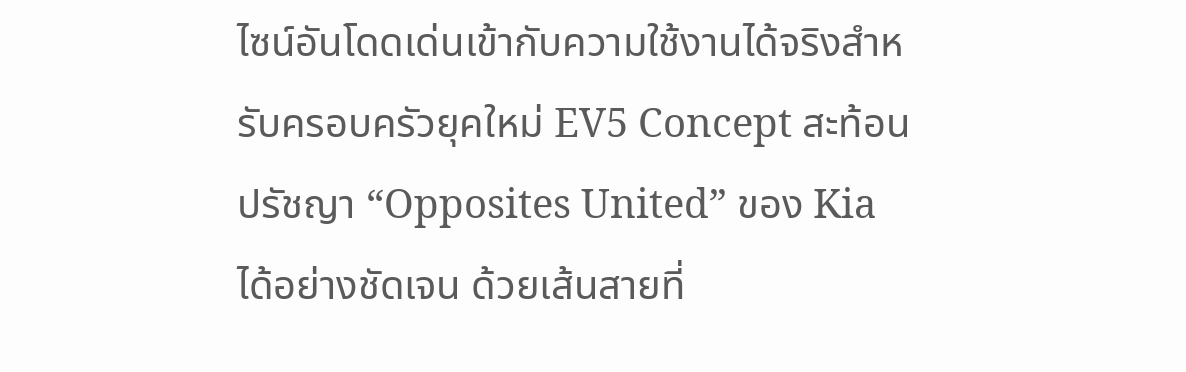ไซน์อันโดดเด่นเข้ากับความใช้งานได้จริงสำหรับครอบครัวยุคใหม่ EV5 Concept สะท้อนปรัชญา “Opposites United” ของ Kia ได้อย่างชัดเจน ด้วยเส้นสายที่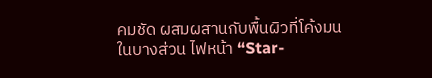คมชัด ผสมผสานกับพื้นผิวที่โค้งมนในบางส่วน ไฟหน้า “Star-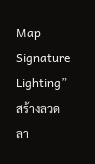Map Signature Lighting” สร้างลวดลา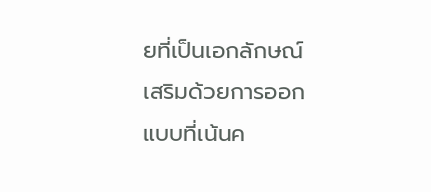ยที่เป็นเอกลักษณ์ เสริมด้วยการออกแบบที่เน้นค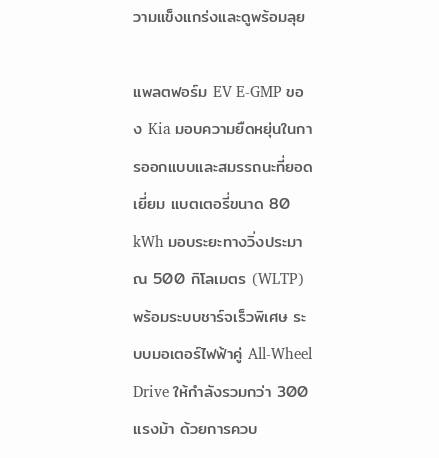วามแข็งแกร่งและดูพร้อมลุย

แพลตฟอร์ม EV E-GMP ของ Kia มอบความยืดหยุ่นในการออกแบบและสมรรถนะที่ยอดเยี่ยม แบตเตอรี่ขนาด 80 kWh มอบระยะทางวิ่งประมาณ 500 กิโลเมตร (WLTP) พร้อมระบบชาร์จเร็วพิเศษ ระบบมอเตอร์ไฟฟ้าคู่ All-Wheel Drive ให้กำลังรวมกว่า 300 แรงม้า ด้วยการควบ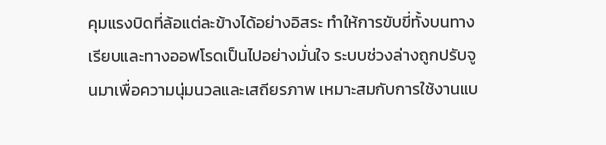คุมแรงบิดที่ล้อแต่ละข้างได้อย่างอิสระ ทำให้การขับขี่ทั้งบนทางเรียบและทางออฟโรดเป็นไปอย่างมั่นใจ ระบบช่วงล่างถูกปรับจูนมาเพื่อความนุ่มนวลและเสถียรภาพ เหมาะสมกับการใช้งานแบ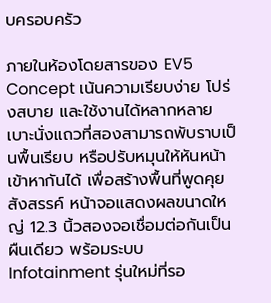บครอบครัว

ภายในห้องโดยสารของ EV5 Concept เน้นความเรียบง่าย โปร่งสบาย และใช้งานได้หลากหลาย เบาะนั่งแถวที่สองสามารถพับราบเป็นพื้นเรียบ หรือปรับหมุนให้หันหน้าเข้าหากันได้ เพื่อสร้างพื้นที่พูดคุยสังสรรค์ หน้าจอแสดงผลขนาดใหญ่ 12.3 นิ้วสองจอเชื่อมต่อกันเป็นผืนเดียว พร้อมระบบ Infotainment รุ่นใหม่ที่รอ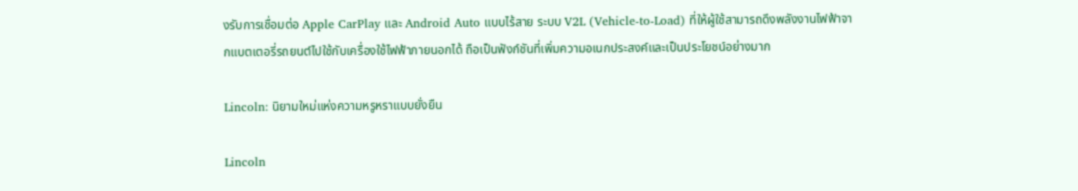งรับการเชื่อมต่อ Apple CarPlay และ Android Auto แบบไร้สาย ระบบ V2L (Vehicle-to-Load) ที่ให้ผู้ใช้สามารถดึงพลังงานไฟฟ้าจากแบตเตอรี่รถยนต์ไปใช้กับเครื่องใช้ไฟฟ้าภายนอกได้ ถือเป็นฟังก์ชันที่เพิ่มความอเนกประสงค์และเป็นประโยชน์อย่างมาก

Lincoln: นิยามใหม่แห่งความหรูหราแบบยั่งยืน

Lincoln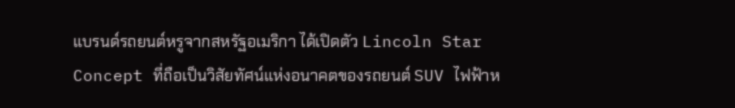แบรนด์รถยนต์หรูจากสหรัฐอเมริกา ได้เปิดตัว Lincoln Star Concept ที่ถือเป็นวิสัยทัศน์แห่งอนาคตของรถยนต์ SUV ไฟฟ้าห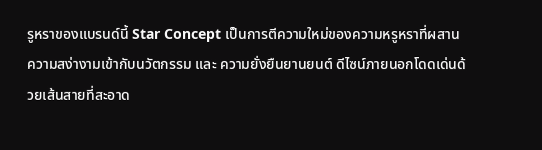รูหราของแบรนด์นี้ Star Concept เป็นการตีความใหม่ของความหรูหราที่ผสานความสง่างามเข้ากับนวัตกรรม และ ความยั่งยืนยานยนต์ ดีไซน์ภายนอกโดดเด่นด้วยเส้นสายที่สะอาด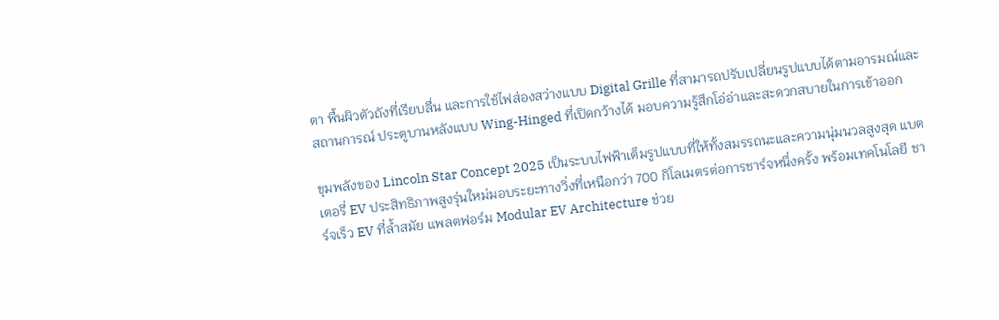ตา พื้นผิวตัวถังที่เรียบลื่น และการใช้ไฟส่องสว่างแบบ Digital Grille ที่สามารถปรับเปลี่ยนรูปแบบได้ตามอารมณ์และสถานการณ์ ประตูบานหลังแบบ Wing-Hinged ที่เปิดกว้างได้ มอบความรู้สึกโอ่อ่าและสะดวกสบายในการเข้าออก

ขุมพลังของ Lincoln Star Concept 2025 เป็นระบบไฟฟ้าเต็มรูปแบบที่ให้ทั้งสมรรถนะและความนุ่มนวลสูงสุด แบตเตอรี่ EV ประสิทธิภาพสูงรุ่นใหม่มอบระยะทางวิ่งที่เหนือกว่า 700 กิโลเมตรต่อการชาร์จหนึ่งครั้ง พร้อมเทคโนโลยี ชาร์จเร็ว EV ที่ล้ำสมัย แพลตฟอร์ม Modular EV Architecture ช่วย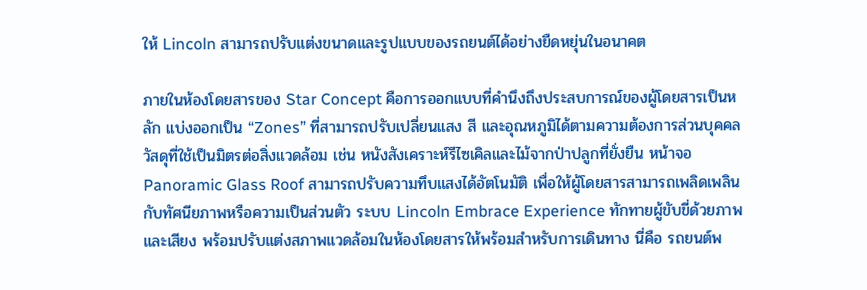ให้ Lincoln สามารถปรับแต่งขนาดและรูปแบบของรถยนต์ได้อย่างยืดหยุ่นในอนาคต

ภายในห้องโดยสารของ Star Concept คือการออกแบบที่คำนึงถึงประสบการณ์ของผู้โดยสารเป็นหลัก แบ่งออกเป็น “Zones” ที่สามารถปรับเปลี่ยนแสง สี และอุณหภูมิได้ตามความต้องการส่วนบุคคล วัสดุที่ใช้เป็นมิตรต่อสิ่งแวดล้อม เช่น หนังสังเคราะห์รีไซเคิลและไม้จากป่าปลูกที่ยั่งยืน หน้าจอ Panoramic Glass Roof สามารถปรับความทึบแสงได้อัตโนมัติ เพื่อให้ผู้โดยสารสามารถเพลิดเพลินกับทัศนียภาพหรือความเป็นส่วนตัว ระบบ Lincoln Embrace Experience ทักทายผู้ขับขี่ด้วยภาพและเสียง พร้อมปรับแต่งสภาพแวดล้อมในห้องโดยสารให้พร้อมสำหรับการเดินทาง นี่คือ รถยนต์พ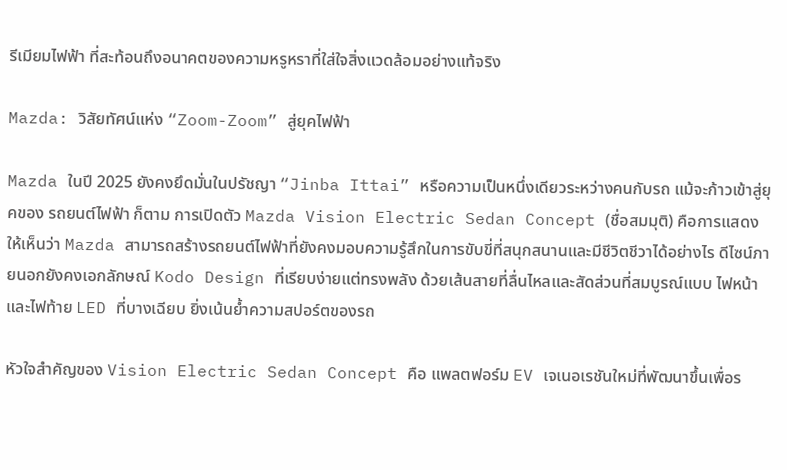รีเมียมไฟฟ้า ที่สะท้อนถึงอนาคตของความหรูหราที่ใส่ใจสิ่งแวดล้อมอย่างแท้จริง

Mazda: วิสัยทัศน์แห่ง “Zoom-Zoom” สู่ยุคไฟฟ้า

Mazda ในปี 2025 ยังคงยึดมั่นในปรัชญา “Jinba Ittai” หรือความเป็นหนึ่งเดียวระหว่างคนกับรถ แม้จะก้าวเข้าสู่ยุคของ รถยนต์ไฟฟ้า ก็ตาม การเปิดตัว Mazda Vision Electric Sedan Concept (ชื่อสมมุติ) คือการแสดงให้เห็นว่า Mazda สามารถสร้างรถยนต์ไฟฟ้าที่ยังคงมอบความรู้สึกในการขับขี่ที่สนุกสนานและมีชีวิตชีวาได้อย่างไร ดีไซน์ภายนอกยังคงเอกลักษณ์ Kodo Design ที่เรียบง่ายแต่ทรงพลัง ด้วยเส้นสายที่ลื่นไหลและสัดส่วนที่สมบูรณ์แบบ ไฟหน้าและไฟท้าย LED ที่บางเฉียบ ยิ่งเน้นย้ำความสปอร์ตของรถ

หัวใจสำคัญของ Vision Electric Sedan Concept คือ แพลตฟอร์ม EV เจเนอเรชันใหม่ที่พัฒนาขึ้นเพื่อร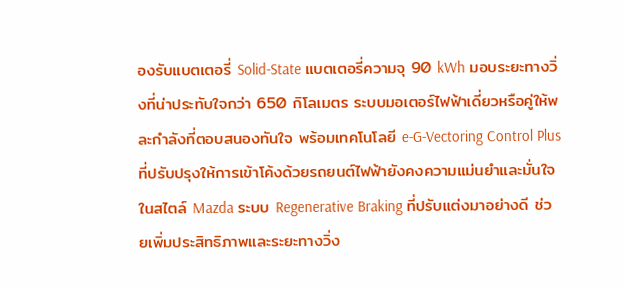องรับแบตเตอรี่ Solid-State แบตเตอรี่ความจุ 90 kWh มอบระยะทางวิ่งที่น่าประทับใจกว่า 650 กิโลเมตร ระบบมอเตอร์ไฟฟ้าเดี่ยวหรือคู่ให้พละกำลังที่ตอบสนองทันใจ พร้อมเทคโนโลยี e-G-Vectoring Control Plus ที่ปรับปรุงให้การเข้าโค้งด้วยรถยนต์ไฟฟ้ายังคงความแม่นยำและมั่นใจในสไตล์ Mazda ระบบ Regenerative Braking ที่ปรับแต่งมาอย่างดี ช่วยเพิ่มประสิทธิภาพและระยะทางวิ่ง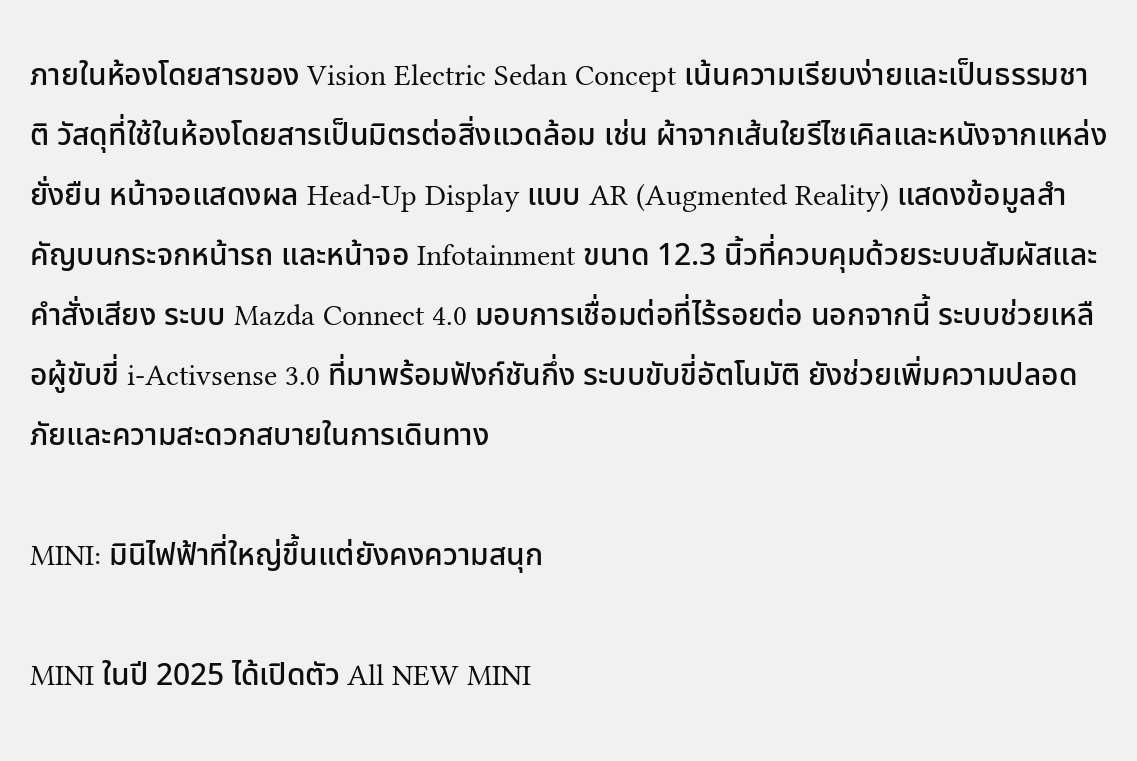ภายในห้องโดยสารของ Vision Electric Sedan Concept เน้นความเรียบง่ายและเป็นธรรมชาติ วัสดุที่ใช้ในห้องโดยสารเป็นมิตรต่อสิ่งแวดล้อม เช่น ผ้าจากเส้นใยรีไซเคิลและหนังจากแหล่งยั่งยืน หน้าจอแสดงผล Head-Up Display แบบ AR (Augmented Reality) แสดงข้อมูลสำคัญบนกระจกหน้ารถ และหน้าจอ Infotainment ขนาด 12.3 นิ้วที่ควบคุมด้วยระบบสัมผัสและคำสั่งเสียง ระบบ Mazda Connect 4.0 มอบการเชื่อมต่อที่ไร้รอยต่อ นอกจากนี้ ระบบช่วยเหลือผู้ขับขี่ i-Activsense 3.0 ที่มาพร้อมฟังก์ชันกึ่ง ระบบขับขี่อัตโนมัติ ยังช่วยเพิ่มความปลอดภัยและความสะดวกสบายในการเดินทาง

MINI: มินิไฟฟ้าที่ใหญ่ขึ้นแต่ยังคงความสนุก

MINI ในปี 2025 ได้เปิดตัว All NEW MINI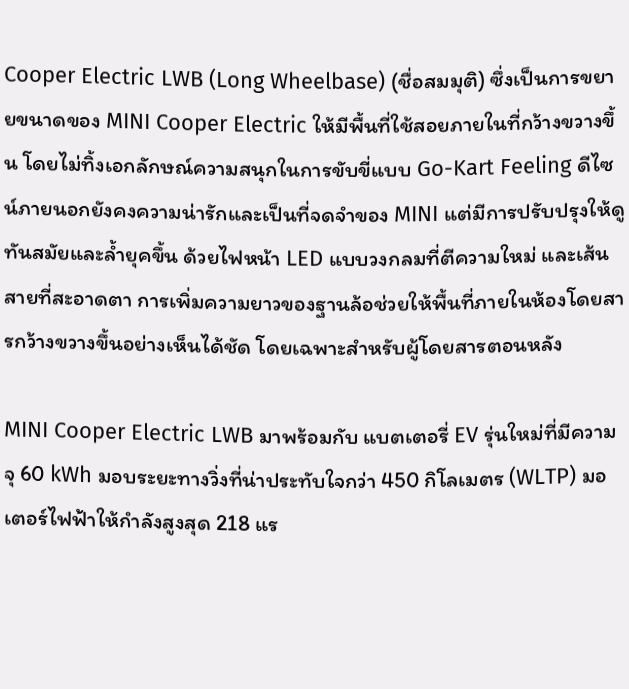Cooper Electric LWB (Long Wheelbase) (ชื่อสมมุติ) ซึ่งเป็นการขยายขนาดของ MINI Cooper Electric ให้มีพื้นที่ใช้สอยภายในที่กว้างขวางขึ้น โดยไม่ทิ้งเอกลักษณ์ความสนุกในการขับขี่แบบ Go-Kart Feeling ดีไซน์ภายนอกยังคงความน่ารักและเป็นที่จดจำของ MINI แต่มีการปรับปรุงให้ดูทันสมัยและล้ำยุคขึ้น ด้วยไฟหน้า LED แบบวงกลมที่ตีความใหม่ และเส้นสายที่สะอาดตา การเพิ่มความยาวของฐานล้อช่วยให้พื้นที่ภายในห้องโดยสารกว้างขวางขึ้นอย่างเห็นได้ชัด โดยเฉพาะสำหรับผู้โดยสารตอนหลัง

MINI Cooper Electric LWB มาพร้อมกับ แบตเตอรี่ EV รุ่นใหม่ที่มีความจุ 60 kWh มอบระยะทางวิ่งที่น่าประทับใจกว่า 450 กิโลเมตร (WLTP) มอเตอร์ไฟฟ้าให้กำลังสูงสุด 218 แร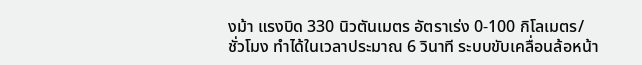งม้า แรงบิด 330 นิวตันเมตร อัตราเร่ง 0-100 กิโลเมตร/ชั่วโมง ทำได้ในเวลาประมาณ 6 วินาที ระบบขับเคลื่อนล้อหน้า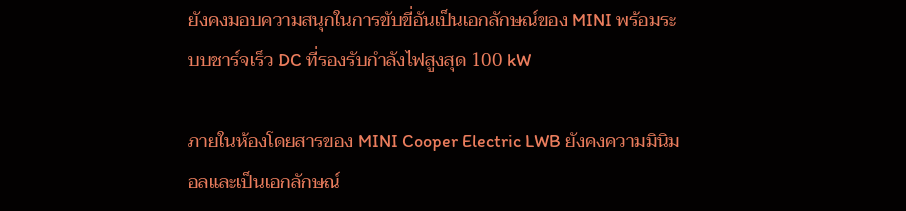ยังคงมอบความสนุกในการขับขี่อันเป็นเอกลักษณ์ของ MINI พร้อมระบบชาร์จเร็ว DC ที่รองรับกำลังไฟสูงสุด 100 kW

ภายในห้องโดยสารของ MINI Cooper Electric LWB ยังคงความมินิมอลและเป็นเอกลักษณ์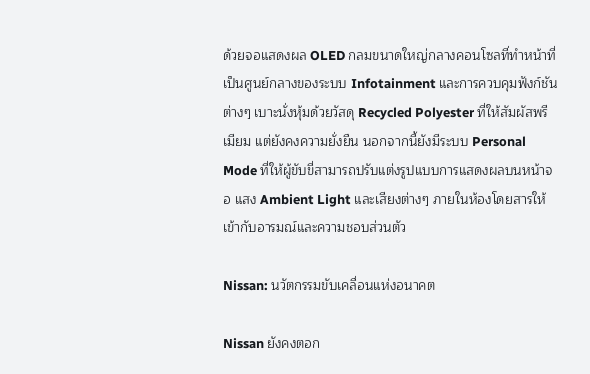ด้วยจอแสดงผล OLED กลมขนาดใหญ่กลางคอนโซลที่ทำหน้าที่เป็นศูนย์กลางของระบบ Infotainment และการควบคุมฟังก์ชันต่างๆ เบาะนั่งหุ้มด้วยวัสดุ Recycled Polyester ที่ให้สัมผัสพรีเมียม แต่ยังคงความยั่งยืน นอกจากนี้ยังมีระบบ Personal Mode ที่ให้ผู้ขับขี่สามารถปรับแต่งรูปแบบการแสดงผลบนหน้าจอ แสง Ambient Light และเสียงต่างๆ ภายในห้องโดยสารให้เข้ากับอารมณ์และความชอบส่วนตัว

Nissan: นวัตกรรมขับเคลื่อนแห่งอนาคต

Nissan ยังคงตอก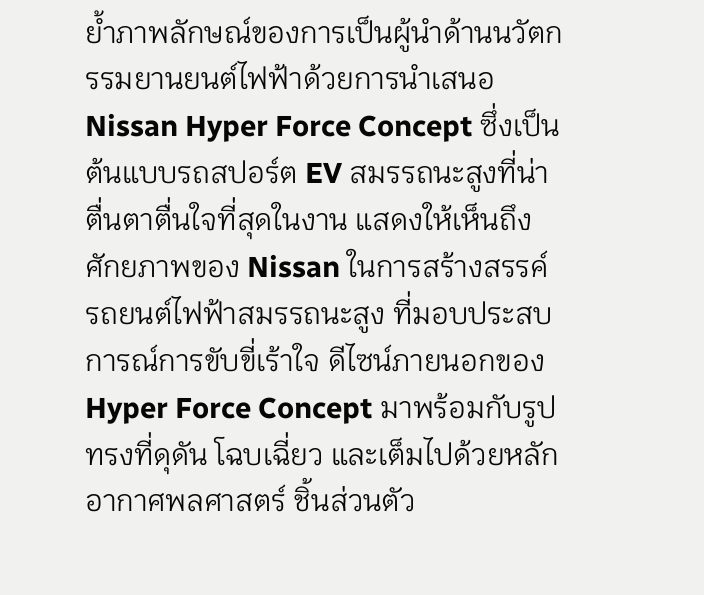ย้ำภาพลักษณ์ของการเป็นผู้นำด้านนวัตกรรมยานยนต์ไฟฟ้าด้วยการนำเสนอ Nissan Hyper Force Concept ซึ่งเป็นต้นแบบรถสปอร์ต EV สมรรถนะสูงที่น่าตื่นตาตื่นใจที่สุดในงาน แสดงให้เห็นถึงศักยภาพของ Nissan ในการสร้างสรรค์ รถยนต์ไฟฟ้าสมรรถนะสูง ที่มอบประสบการณ์การขับขี่เร้าใจ ดีไซน์ภายนอกของ Hyper Force Concept มาพร้อมกับรูปทรงที่ดุดัน โฉบเฉี่ยว และเต็มไปด้วยหลักอากาศพลศาสตร์ ชิ้นส่วนตัว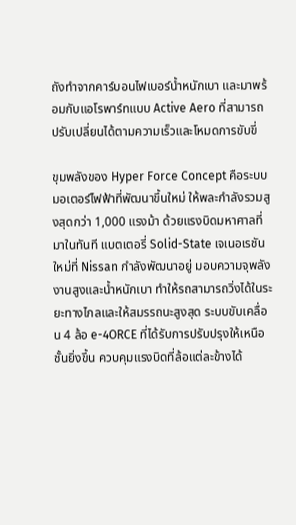ถังทำจากคาร์บอนไฟเบอร์น้ำหนักเบา และมาพร้อมกับแอโรพาร์ทแบบ Active Aero ที่สามารถปรับเปลี่ยนได้ตามความเร็วและโหมดการขับขี่

ขุมพลังของ Hyper Force Concept คือระบบมอเตอร์ไฟฟ้าที่พัฒนาขึ้นใหม่ ให้พละกำลังรวมสูงสุดกว่า 1,000 แรงม้า ด้วยแรงบิดมหาศาลที่มาในทันที แบตเตอรี่ Solid-State เจเนอเรชันใหม่ที่ Nissan กำลังพัฒนาอยู่ มอบความจุพลังงานสูงและน้ำหนักเบา ทำให้รถสามารถวิ่งได้ในระยะทางไกลและให้สมรรถนะสูงสุด ระบบขับเคลื่อน 4 ล้อ e-4ORCE ที่ได้รับการปรับปรุงให้เหนือชั้นยิ่งขึ้น ควบคุมแรงบิดที่ล้อแต่ละข้างได้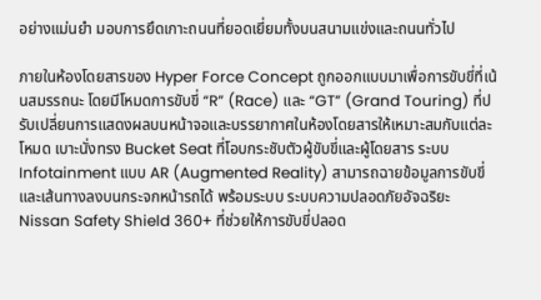อย่างแม่นยำ มอบการยึดเกาะถนนที่ยอดเยี่ยมทั้งบนสนามแข่งและถนนทั่วไป

ภายในห้องโดยสารของ Hyper Force Concept ถูกออกแบบมาเพื่อการขับขี่ที่เน้นสมรรถนะ โดยมีโหมดการขับขี่ “R” (Race) และ “GT” (Grand Touring) ที่ปรับเปลี่ยนการแสดงผลบนหน้าจอและบรรยากาศในห้องโดยสารให้เหมาะสมกับแต่ละโหมด เบาะนั่งทรง Bucket Seat ที่โอบกระชับตัวผู้ขับขี่และผู้โดยสาร ระบบ Infotainment แบบ AR (Augmented Reality) สามารถฉายข้อมูลการขับขี่และเส้นทางลงบนกระจกหน้ารถได้ พร้อมระบบ ระบบความปลอดภัยอัจฉริยะ Nissan Safety Shield 360+ ที่ช่วยให้การขับขี่ปลอด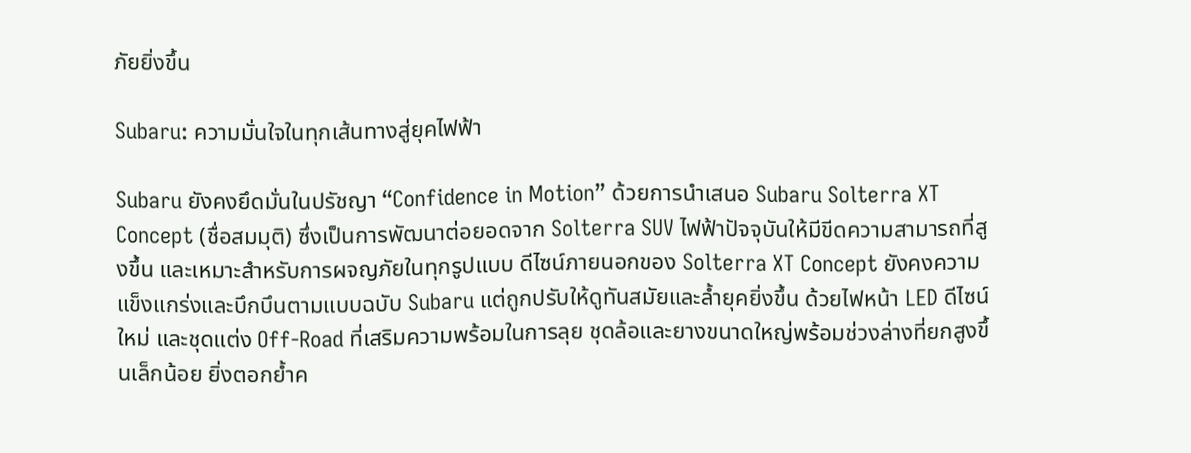ภัยยิ่งขึ้น

Subaru: ความมั่นใจในทุกเส้นทางสู่ยุคไฟฟ้า

Subaru ยังคงยึดมั่นในปรัชญา “Confidence in Motion” ด้วยการนำเสนอ Subaru Solterra XT Concept (ชื่อสมมุติ) ซึ่งเป็นการพัฒนาต่อยอดจาก Solterra SUV ไฟฟ้าปัจจุบันให้มีขีดความสามารถที่สูงขึ้น และเหมาะสำหรับการผจญภัยในทุกรูปแบบ ดีไซน์ภายนอกของ Solterra XT Concept ยังคงความแข็งแกร่งและบึกบึนตามแบบฉบับ Subaru แต่ถูกปรับให้ดูทันสมัยและล้ำยุคยิ่งขึ้น ด้วยไฟหน้า LED ดีไซน์ใหม่ และชุดแต่ง Off-Road ที่เสริมความพร้อมในการลุย ชุดล้อและยางขนาดใหญ่พร้อมช่วงล่างที่ยกสูงขึ้นเล็กน้อย ยิ่งตอกย้ำค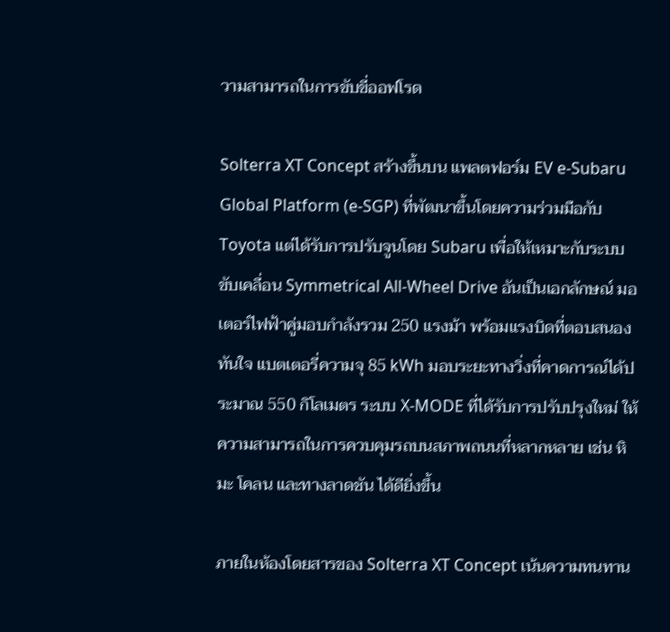วามสามารถในการขับขี่ออฟโรด

Solterra XT Concept สร้างขึ้นบน แพลตฟอร์ม EV e-Subaru Global Platform (e-SGP) ที่พัฒนาขึ้นโดยความร่วมมือกับ Toyota แต่ได้รับการปรับจูนโดย Subaru เพื่อให้เหมาะกับระบบขับเคลื่อน Symmetrical All-Wheel Drive อันเป็นเอกลักษณ์ มอเตอร์ไฟฟ้าคู่มอบกำลังรวม 250 แรงม้า พร้อมแรงบิดที่ตอบสนองทันใจ แบตเตอรี่ความจุ 85 kWh มอบระยะทางวิ่งที่คาดการณ์ได้ประมาณ 550 กิโลเมตร ระบบ X-MODE ที่ได้รับการปรับปรุงใหม่ ให้ความสามารถในการควบคุมรถบนสภาพถนนที่หลากหลาย เช่น หิมะ โคลน และทางลาดชัน ได้ดียิ่งขึ้น

ภายในห้องโดยสารของ Solterra XT Concept เน้นความทนทาน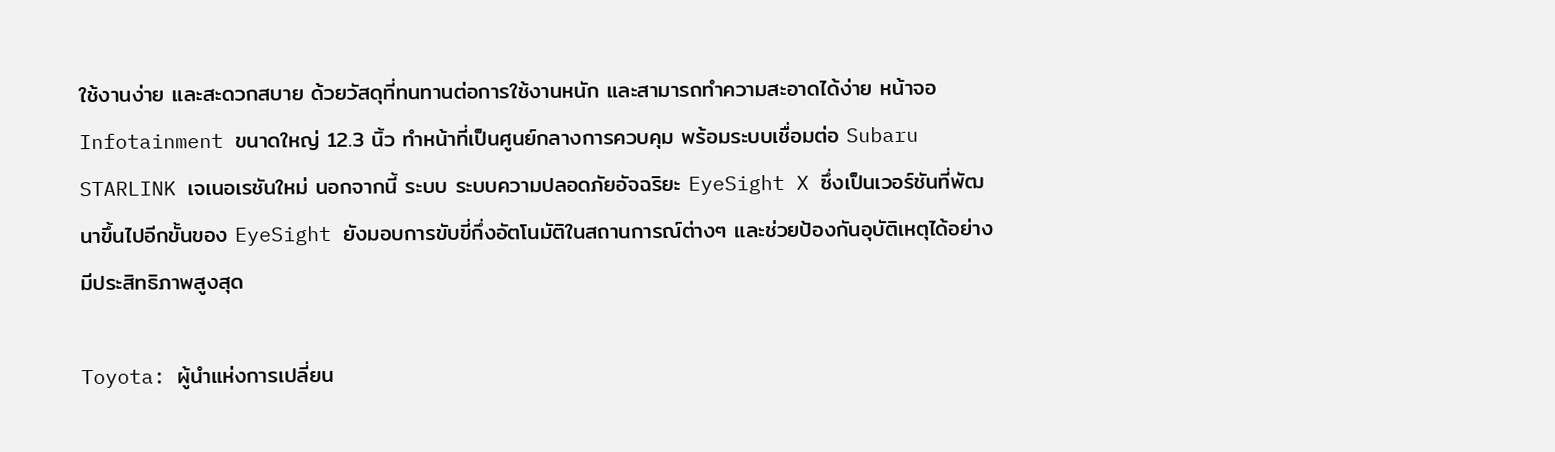ใช้งานง่าย และสะดวกสบาย ด้วยวัสดุที่ทนทานต่อการใช้งานหนัก และสามารถทำความสะอาดได้ง่าย หน้าจอ Infotainment ขนาดใหญ่ 12.3 นิ้ว ทำหน้าที่เป็นศูนย์กลางการควบคุม พร้อมระบบเชื่อมต่อ Subaru STARLINK เจเนอเรชันใหม่ นอกจากนี้ ระบบ ระบบความปลอดภัยอัจฉริยะ EyeSight X ซึ่งเป็นเวอร์ชันที่พัฒนาขึ้นไปอีกขั้นของ EyeSight ยังมอบการขับขี่กึ่งอัตโนมัติในสถานการณ์ต่างๆ และช่วยป้องกันอุบัติเหตุได้อย่างมีประสิทธิภาพสูงสุด

Toyota: ผู้นำแห่งการเปลี่ยน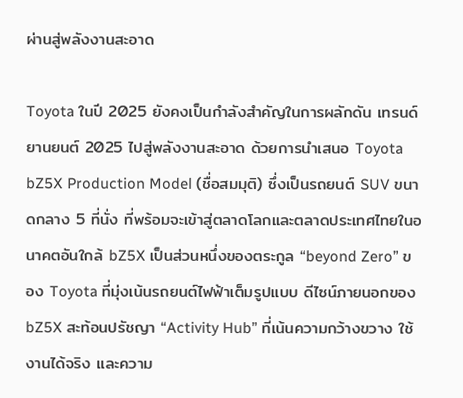ผ่านสู่พลังงานสะอาด

Toyota ในปี 2025 ยังคงเป็นกำลังสำคัญในการผลักดัน เทรนด์ยานยนต์ 2025 ไปสู่พลังงานสะอาด ด้วยการนำเสนอ Toyota bZ5X Production Model (ชื่อสมมุติ) ซึ่งเป็นรถยนต์ SUV ขนาดกลาง 5 ที่นั่ง ที่พร้อมจะเข้าสู่ตลาดโลกและตลาดประเทศไทยในอนาคตอันใกล้ bZ5X เป็นส่วนหนึ่งของตระกูล “beyond Zero” ของ Toyota ที่มุ่งเน้นรถยนต์ไฟฟ้าเต็มรูปแบบ ดีไซน์ภายนอกของ bZ5X สะท้อนปรัชญา “Activity Hub” ที่เน้นความกว้างขวาง ใช้งานได้จริง และความ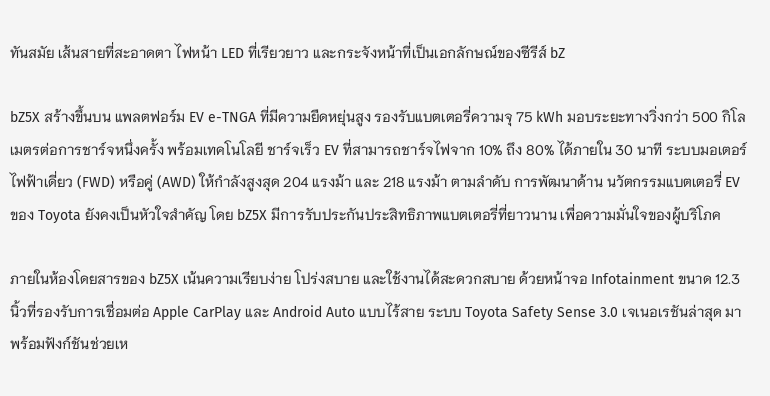ทันสมัย เส้นสายที่สะอาดตา ไฟหน้า LED ที่เรียวยาว และกระจังหน้าที่เป็นเอกลักษณ์ของซีรีส์ bZ

bZ5X สร้างขึ้นบน แพลตฟอร์ม EV e-TNGA ที่มีความยืดหยุ่นสูง รองรับแบตเตอรี่ความจุ 75 kWh มอบระยะทางวิ่งกว่า 500 กิโลเมตรต่อการชาร์จหนึ่งครั้ง พร้อมเทคโนโลยี ชาร์จเร็ว EV ที่สามารถชาร์จไฟจาก 10% ถึง 80% ได้ภายใน 30 นาที ระบบมอเตอร์ไฟฟ้าเดี่ยว (FWD) หรือคู่ (AWD) ให้กำลังสูงสุด 204 แรงม้า และ 218 แรงม้า ตามลำดับ การพัฒนาด้าน นวัตกรรมแบตเตอรี่ EV ของ Toyota ยังคงเป็นหัวใจสำคัญ โดย bZ5X มีการรับประกันประสิทธิภาพแบตเตอรี่ที่ยาวนาน เพื่อความมั่นใจของผู้บริโภค

ภายในห้องโดยสารของ bZ5X เน้นความเรียบง่าย โปร่งสบาย และใช้งานได้สะดวกสบาย ด้วยหน้าจอ Infotainment ขนาด 12.3 นิ้วที่รองรับการเชื่อมต่อ Apple CarPlay และ Android Auto แบบไร้สาย ระบบ Toyota Safety Sense 3.0 เจเนอเรชันล่าสุด มาพร้อมฟังก์ชันช่วยเห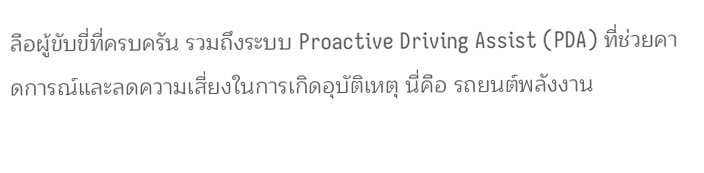ลือผู้ขับขี่ที่ครบครัน รวมถึงระบบ Proactive Driving Assist (PDA) ที่ช่วยคาดการณ์และลดความเสี่ยงในการเกิดอุบัติเหตุ นี่คือ รถยนต์พลังงาน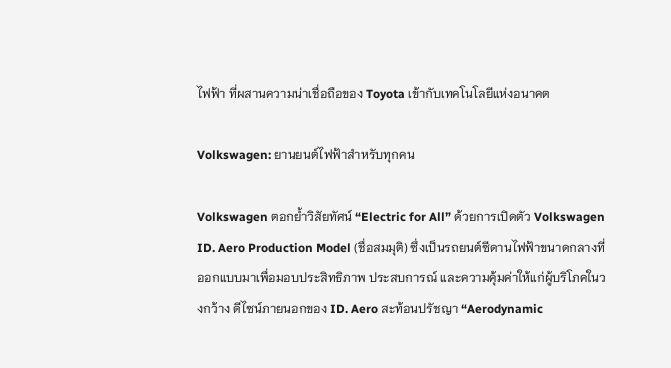ไฟฟ้า ที่ผสานความน่าเชื่อถือของ Toyota เข้ากับเทคโนโลยีแห่งอนาคต

Volkswagen: ยานยนต์ไฟฟ้าสำหรับทุกคน

Volkswagen ตอกย้ำวิสัยทัศน์ “Electric for All” ด้วยการเปิดตัว Volkswagen ID. Aero Production Model (ชื่อสมมุติ) ซึ่งเป็นรถยนต์ซีดานไฟฟ้าขนาดกลางที่ออกแบบมาเพื่อมอบประสิทธิภาพ ประสบการณ์ และความคุ้มค่าให้แก่ผู้บริโภคในวงกว้าง ดีไซน์ภายนอกของ ID. Aero สะท้อนปรัชญา “Aerodynamic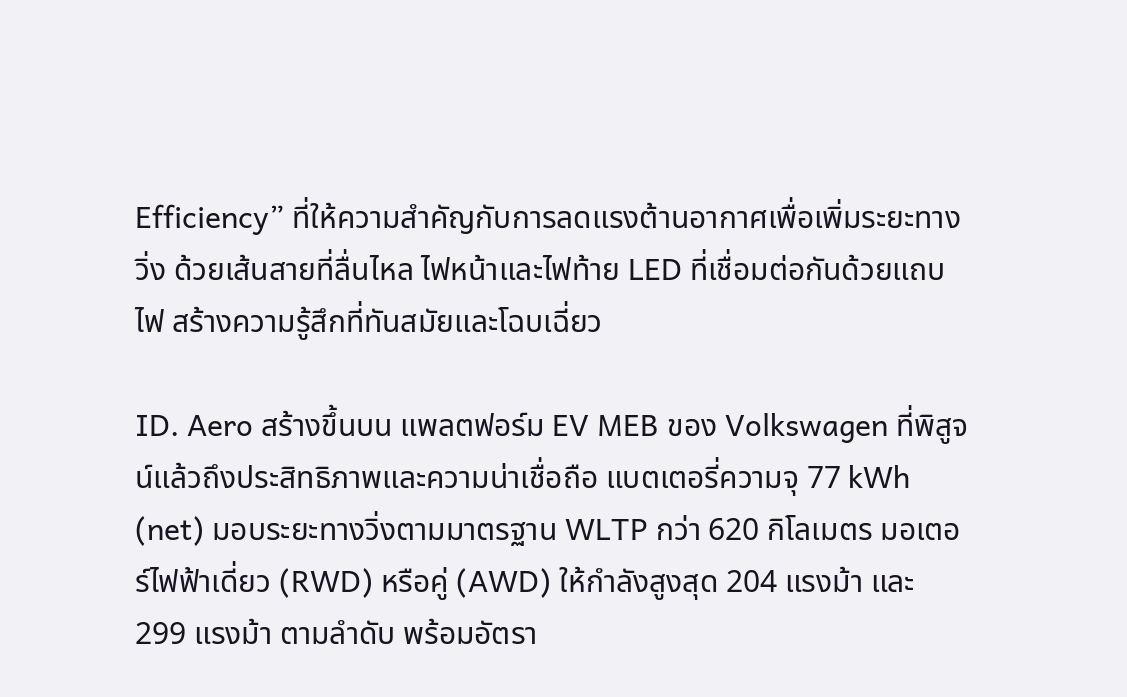Efficiency” ที่ให้ความสำคัญกับการลดแรงต้านอากาศเพื่อเพิ่มระยะทางวิ่ง ด้วยเส้นสายที่ลื่นไหล ไฟหน้าและไฟท้าย LED ที่เชื่อมต่อกันด้วยแถบไฟ สร้างความรู้สึกที่ทันสมัยและโฉบเฉี่ยว

ID. Aero สร้างขึ้นบน แพลตฟอร์ม EV MEB ของ Volkswagen ที่พิสูจน์แล้วถึงประสิทธิภาพและความน่าเชื่อถือ แบตเตอรี่ความจุ 77 kWh (net) มอบระยะทางวิ่งตามมาตรฐาน WLTP กว่า 620 กิโลเมตร มอเตอร์ไฟฟ้าเดี่ยว (RWD) หรือคู่ (AWD) ให้กำลังสูงสุด 204 แรงม้า และ 299 แรงม้า ตามลำดับ พร้อมอัตรา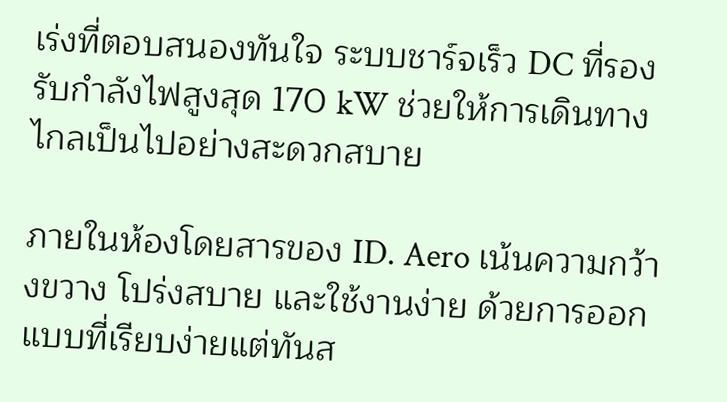เร่งที่ตอบสนองทันใจ ระบบชาร์จเร็ว DC ที่รองรับกำลังไฟสูงสุด 170 kW ช่วยให้การเดินทางไกลเป็นไปอย่างสะดวกสบาย

ภายในห้องโดยสารของ ID. Aero เน้นความกว้างขวาง โปร่งสบาย และใช้งานง่าย ด้วยการออกแบบที่เรียบง่ายแต่ทันส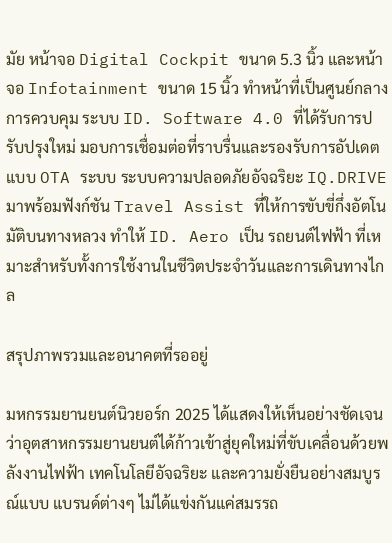มัย หน้าจอ Digital Cockpit ขนาด 5.3 นิ้ว และหน้าจอ Infotainment ขนาด 15 นิ้ว ทำหน้าที่เป็นศูนย์กลางการควบคุม ระบบ ID. Software 4.0 ที่ได้รับการปรับปรุงใหม่ มอบการเชื่อมต่อที่ราบรื่นและรองรับการอัปเดตแบบ OTA ระบบ ระบบความปลอดภัยอัจฉริยะ IQ.DRIVE มาพร้อมฟังก์ชัน Travel Assist ที่ให้การขับขี่กึ่งอัตโนมัติบนทางหลวง ทำให้ ID. Aero เป็น รถยนต์ไฟฟ้า ที่เหมาะสำหรับทั้งการใช้งานในชีวิตประจำวันและการเดินทางไกล

สรุปภาพรวมและอนาคตที่รออยู่

มหกรรมยานยนต์นิวยอร์ก 2025 ได้แสดงให้เห็นอย่างชัดเจนว่าอุตสาหกรรมยานยนต์ได้ก้าวเข้าสู่ยุคใหม่ที่ขับเคลื่อนด้วยพลังงานไฟฟ้า เทคโนโลยีอัจฉริยะ และความยั่งยืนอย่างสมบูรณ์แบบ แบรนด์ต่างๆ ไม่ได้แข่งกันแค่สมรรถ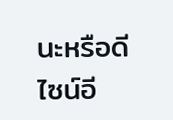นะหรือดีไซน์อี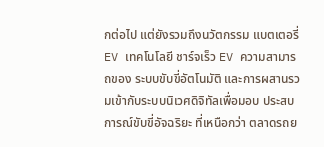กต่อไป แต่ยังรวมถึงนวัตกรรม แบตเตอรี่ EV เทคโนโลยี ชาร์จเร็ว EV ความสามารถของ ระบบขับขี่อัตโนมัติ และการผสานรวมเข้ากับระบบนิเวศดิจิทัลเพื่อมอบ ประสบการณ์ขับขี่อัจฉริยะ ที่เหนือกว่า ตลาดรถย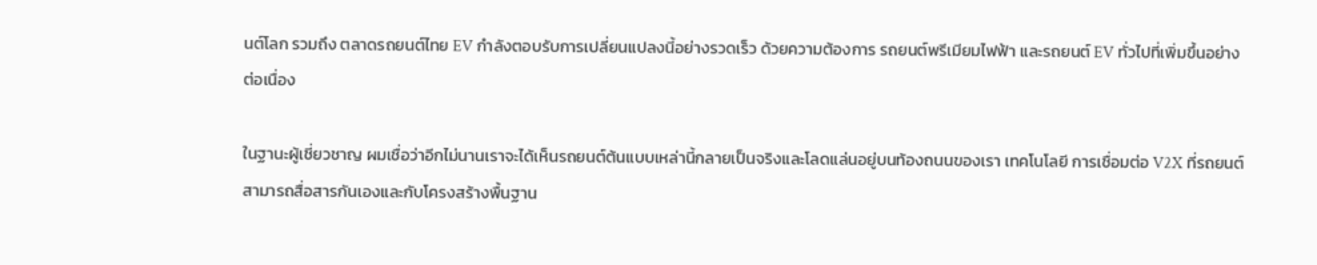นต์โลก รวมถึง ตลาดรถยนต์ไทย EV กำลังตอบรับการเปลี่ยนแปลงนี้อย่างรวดเร็ว ด้วยความต้องการ รถยนต์พรีเมียมไฟฟ้า และรถยนต์ EV ทั่วไปที่เพิ่มขึ้นอย่างต่อเนื่อง

ในฐานะผู้เชี่ยวชาญ ผมเชื่อว่าอีกไม่นานเราจะได้เห็นรถยนต์ต้นแบบเหล่านี้กลายเป็นจริงและโลดแล่นอยู่บนท้องถนนของเรา เทคโนโลยี การเชื่อมต่อ V2X ที่รถยนต์สามารถสื่อสารกันเองและกับโครงสร้างพื้นฐาน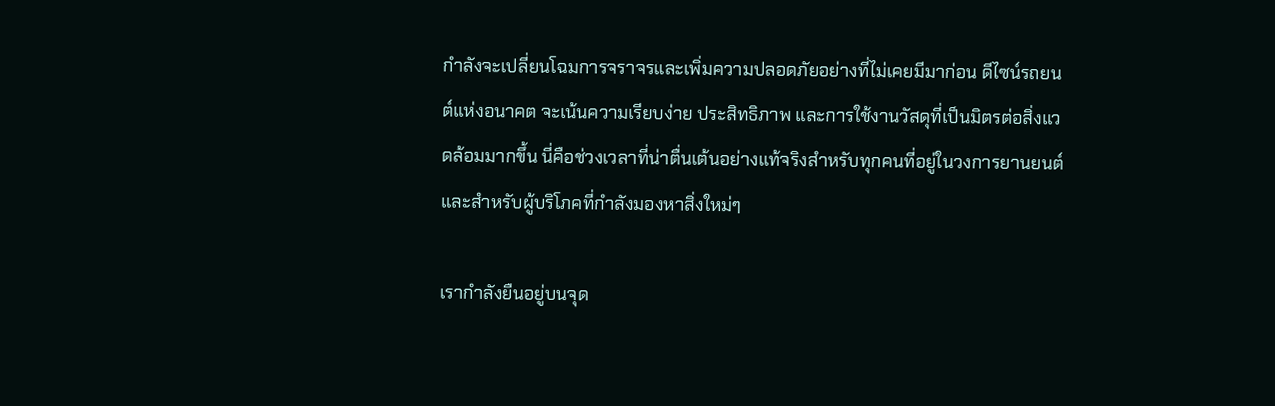กำลังจะเปลี่ยนโฉมการจราจรและเพิ่มความปลอดภัยอย่างที่ไม่เคยมีมาก่อน ดีไซน์รถยนต์แห่งอนาคต จะเน้นความเรียบง่าย ประสิทธิภาพ และการใช้งานวัสดุที่เป็นมิตรต่อสิ่งแวดล้อมมากขึ้น นี่คือช่วงเวลาที่น่าตื่นเต้นอย่างแท้จริงสำหรับทุกคนที่อยู่ในวงการยานยนต์ และสำหรับผู้บริโภคที่กำลังมองหาสิ่งใหม่ๆ

เรากำลังยืนอยู่บนจุด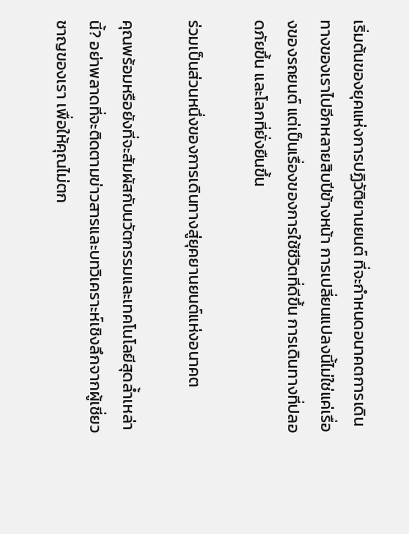เริ่มต้นของยุคแห่งการปฏิวัติยานยนต์ ที่จะกำหนดอนาคตการเดินทางของเราไปอีกหลายสิบปีข้างหน้า การเปลี่ยนแปลงนี้ไม่ใช่แค่เรื่องของรถยนต์ แต่เป็นเรื่องของการใช้ชีวิตที่ดีขึ้น การเดินทางที่ปลอดภัยขึ้น และโลกที่ยั่งยืนขึ้น

ร่วมเป็นส่วนหนึ่งของการเดินทางสู่ยุคยานยนต์แห่งอนาคต

คุณพร้อมหรือยังที่จะสัมผัสกับนวัตกรรมและเทคโนโลยีสุดล้ำเหล่านี้? อย่าพลาดที่จะติดตามข่าวสารและบทวิเคราะห์เชิงลึกจากผู้เชี่ยวชาญของเรา เพื่อให้คุณไม่ตก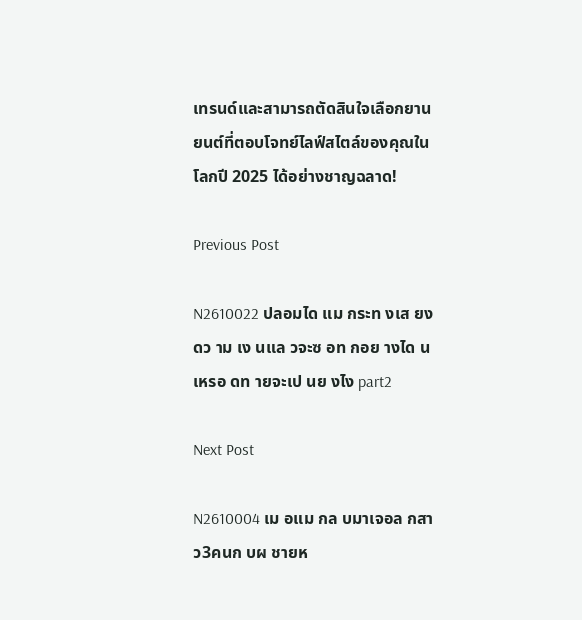เทรนด์และสามารถตัดสินใจเลือกยานยนต์ที่ตอบโจทย์ไลฟ์สไตล์ของคุณในโลกปี 2025 ได้อย่างชาญฉลาด!

Previous Post

N2610022 ปลอมได แม กระท งเส ยง ดว าม เง นแล วจะซ อท กอย างได นเหรอ ดท ายจะเป นย งไง part2

Next Post

N2610004 เม อแม กล บมาเจอล กสาว3คนก บผ ชายห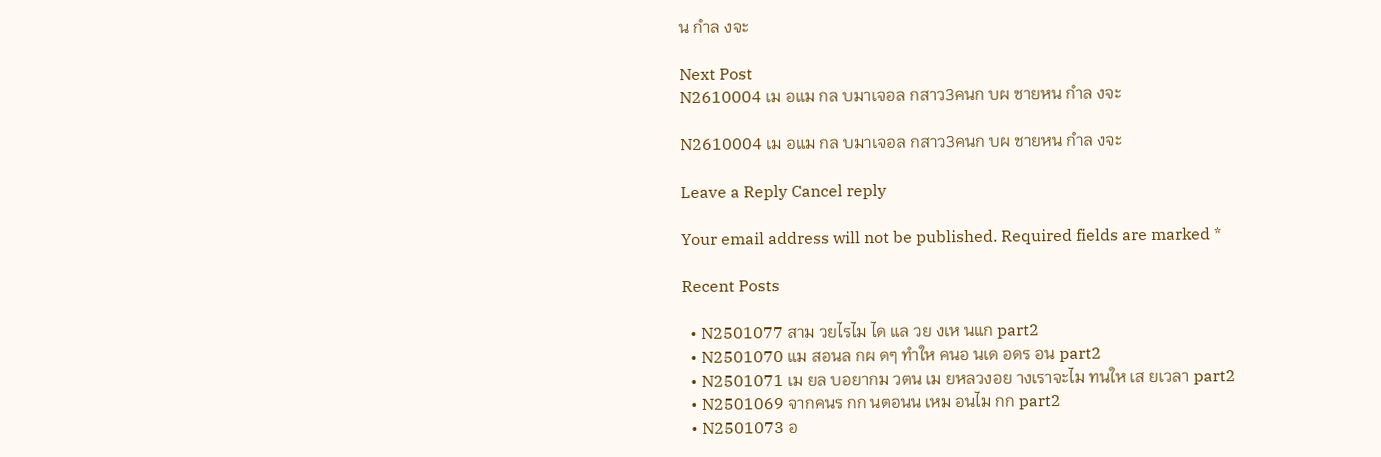น กำล งจะ

Next Post
N2610004 เม อแม กล บมาเจอล กสาว3คนก บผ ชายหน กำล งจะ

N2610004 เม อแม กล บมาเจอล กสาว3คนก บผ ชายหน กำล งจะ

Leave a Reply Cancel reply

Your email address will not be published. Required fields are marked *

Recent Posts

  • N2501077 สาม วยไรไม ได แล วย งเห นแก part2
  • N2501070 แม สอนล กผ ดๆ ทำให คนอ นเด อดร อน part2
  • N2501071 เม ยล บอยากม วตน เม ยหลวงอย างเราจะไม ทนให เส ยเวลา part2
  • N2501069 จากคนร กก นตอนน เหม อนไม กก part2
  • N2501073 อ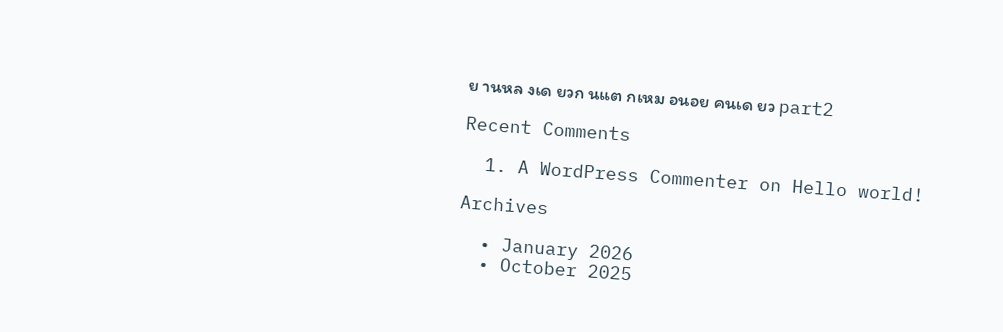ย านหล งเด ยวก นแต กเหม อนอย คนเด ยว part2

Recent Comments

  1. A WordPress Commenter on Hello world!

Archives

  • January 2026
  • October 2025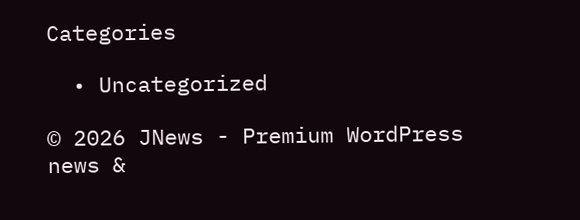Categories

  • Uncategorized

© 2026 JNews - Premium WordPress news &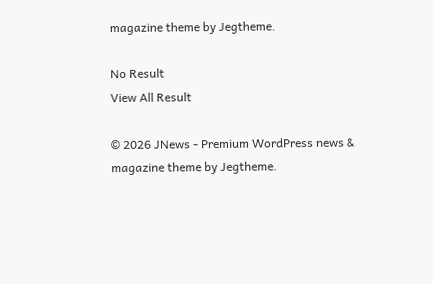magazine theme by Jegtheme.

No Result
View All Result

© 2026 JNews - Premium WordPress news & magazine theme by Jegtheme.